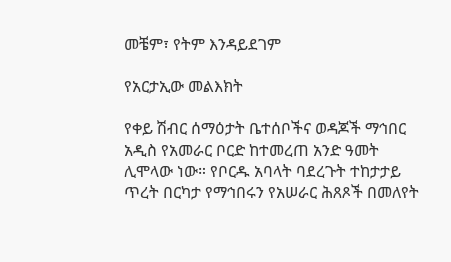መቼም፣ የትም እንዳይደገም

የአርታኢው መልእክት

የቀይ ሽብር ሰማዕታት ቤተሰቦችና ወዳጆች ማኅበር አዲስ የአመራር ቦርድ ከተመረጠ አንድ ዓመት ሊሞላው ነው። የቦርዱ አባላት ባደረጉት ተከታታይ ጥረት በርካታ የማኅበሩን የአሠራር ሕጸጾች በመለየት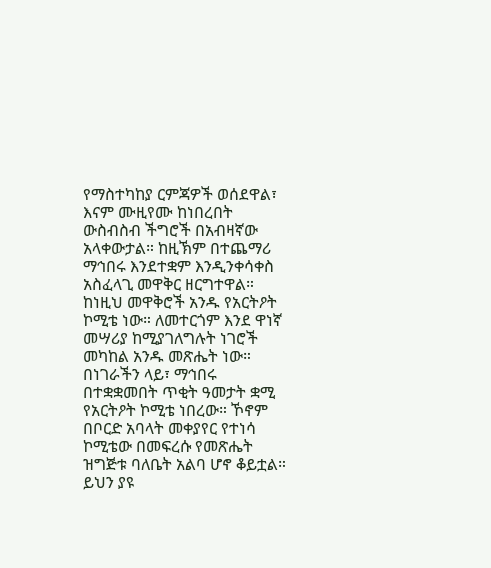የማስተካከያ ርምጃዎች ወሰደዋል፣ እናም ሙዚየሙ ከነበረበት ውስብስብ ችግሮች በአብዛኛው አላቀውታል። ከዚኽም በተጨማሪ ማኅበሩ እንደተቋም እንዲንቀሳቀስ አስፈላጊ መዋቅር ዘርግተዋል። ከነዚህ መዋቅሮች አንዱ የአርትዖት ኮሚቴ ነው። ለመተርጎም እንደ ዋነኛ መሣሪያ ከሚያገለግሉት ነገሮች መካከል አንዱ መጽሔት ነው። በነገራችን ላይ፣ ማኅበሩ በተቋቋመበት ጥቂት ዓመታት ቋሚ የአርትዖት ኮሚቴ ነበረው። ኾኖም በቦርድ አባላት መቀያየር የተነሳ ኮሚቴው በመፍረሱ የመጽሔት ዝግጅቱ ባለቤት አልባ ሆኖ ቆይቷል። ይህን ያዩ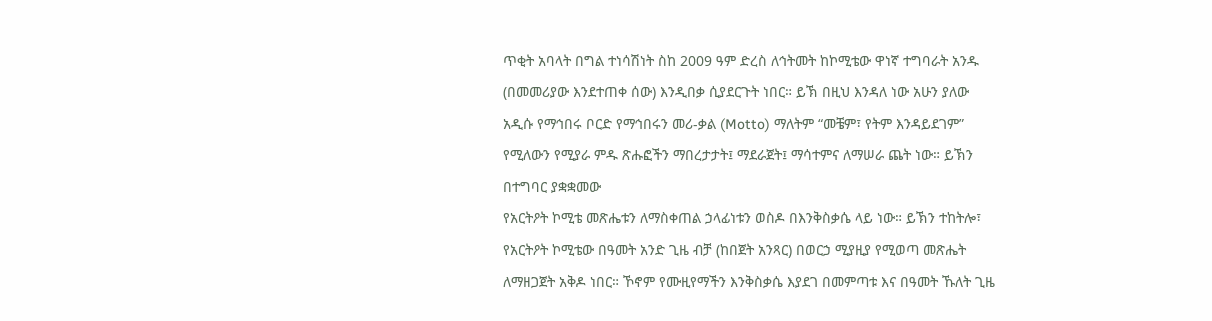ጥቂት አባላት በግል ተነሳሽነት ስከ 2009 ዓም ድረስ ለኅትመት ከኮሚቴው ዋነኛ ተግባራት አንዱ (በመመሪያው እንደተጠቀ ሰው) እንዲበቃ ሲያደርጉት ነበር። ይኽ በዚህ እንዳለ ነው አሁን ያለው አዲሱ የማኅበሩ ቦርድ የማኅበሩን መሪ-ቃል (Motto) ማለትም “መቼም፣ የትም እንዳይደገም” የሚለውን የሚያራ ምዱ ጽሑፎችን ማበረታታት፤ ማደራጀት፤ ማሳተምና ለማሠራ ጨት ነው። ይኽን በተግባር ያቋቋመው
የአርትዖት ኮሚቴ መጽሔቱን ለማስቀጠል ኃላፊነቱን ወስዶ በእንቅስቃሴ ላይ ነው። ይኽን ተከትሎ፣ የአርትዖት ኮሚቴው በዓመት አንድ ጊዜ ብቻ (ከበጀት አንጻር) በወርኃ ሚያዚያ የሚወጣ መጽሔት ለማዘጋጀት አቅዶ ነበር። ኾኖም የሙዚየማችን እንቅስቃሴ እያደገ በመምጣቱ እና በዓመት ኹለት ጊዜ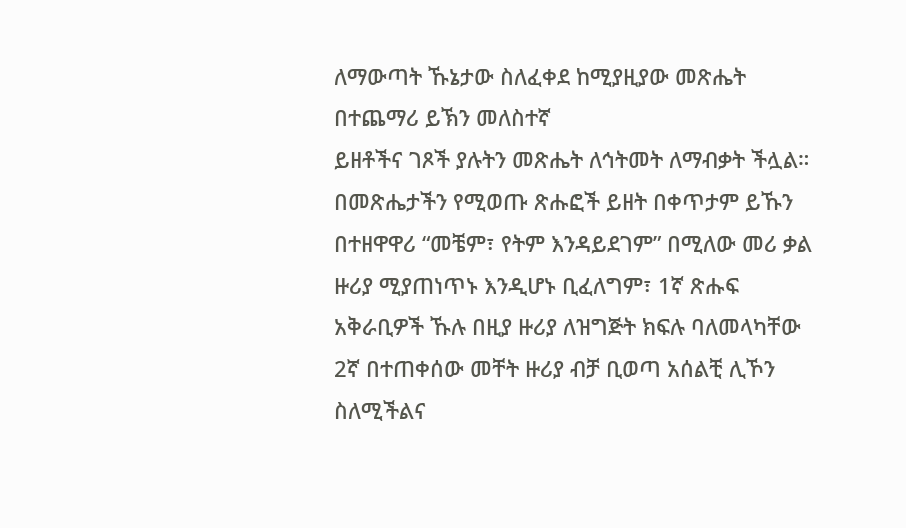ለማውጣት ኹኔታው ስለፈቀደ ከሚያዚያው መጽሔት በተጨማሪ ይኽን መለስተኛ
ይዘቶችና ገጾች ያሉትን መጽሔት ለኅትመት ለማብቃት ችሏል። በመጽሔታችን የሚወጡ ጽሑፎች ይዘት በቀጥታም ይኹን በተዘዋዋሪ “መቼም፣ የትም እንዳይደገም” በሚለው መሪ ቃል ዙሪያ ሚያጠነጥኑ እንዲሆኑ ቢፈለግም፣ 1ኛ ጽሑፍ አቅራቢዎች ኹሉ በዚያ ዙሪያ ለዝግጅት ክፍሉ ባለመላካቸው 2ኛ በተጠቀሰው መቸት ዙሪያ ብቻ ቢወጣ አሰልቺ ሊኾን ስለሚችልና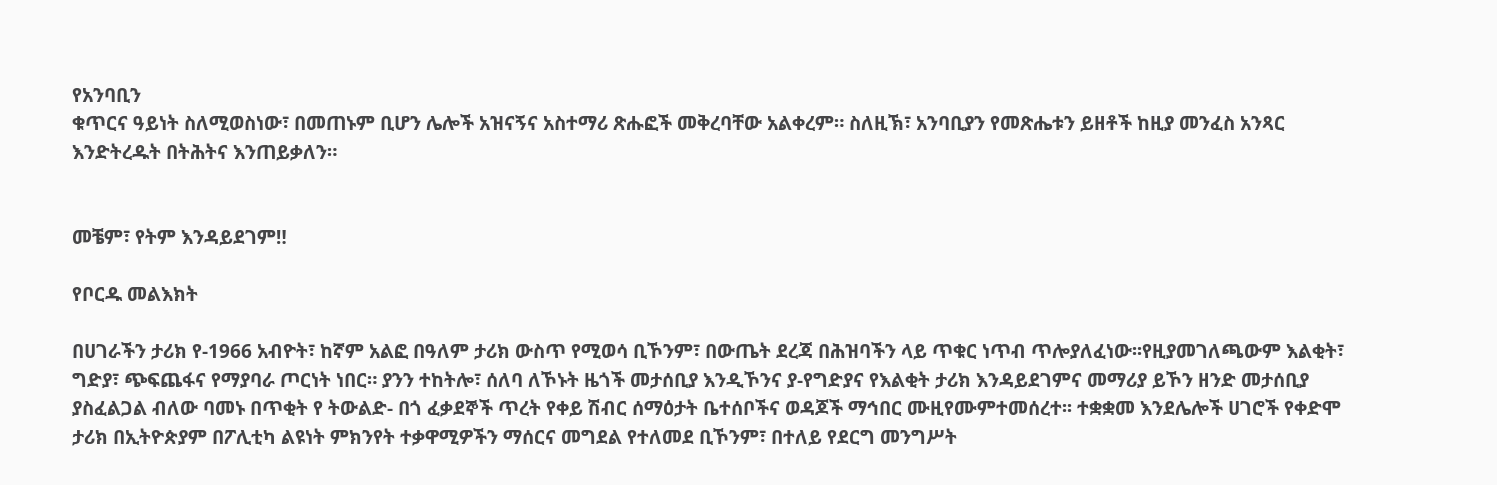የአንባቢን
ቁጥርና ዓይነት ስለሚወስነው፣ በመጠኑም ቢሆን ሌሎች አዝናኝና አስተማሪ ጽሑፎች መቅረባቸው አልቀረም። ስለዚኽ፣ አንባቢያን የመጽሔቱን ይዘቶች ከዚያ መንፈስ አንጻር እንድትረዱት በትሕትና እንጠይቃለን።


መቼም፣ የትም እንዳይደገም‼

የቦርዱ መልእክት

በሀገራችን ታሪክ የ-1966 አብዮት፣ ከኛም አልፎ በዓለም ታሪክ ውስጥ የሚወሳ ቢኾንም፣ በውጤት ደረጃ በሕዝባችን ላይ ጥቁር ነጥብ ጥሎያለፈነው፡፡የዚያመገለጫውም እልቂት፣ ግድያ፣ ጭፍጨፋና የማያባራ ጦርነት ነበር። ያንን ተከትሎ፣ ሰለባ ለኾኑት ዜጎች መታሰቢያ እንዲኾንና ያ-የግድያና የእልቂት ታሪክ እንዳይደገምና መማሪያ ይኾን ዘንድ መታሰቢያ ያስፈልጋል ብለው ባመኑ በጥቂት የ ትውልድ- በጎ ፈቃደኞች ጥረት የቀይ ሽብር ሰማዕታት ቤተሰቦችና ወዳጆች ማኅበር ሙዚየሙምተመሰረተ፡፡ ተቋቋመ እንደሌሎች ሀገሮች የቀድሞ ታሪክ በኢትዮጵያም በፖሊቲካ ልዩነት ምክንየት ተቃዋሚዎችን ማሰርና መግደል የተለመደ ቢኾንም፣ በተለይ የደርግ መንግሥት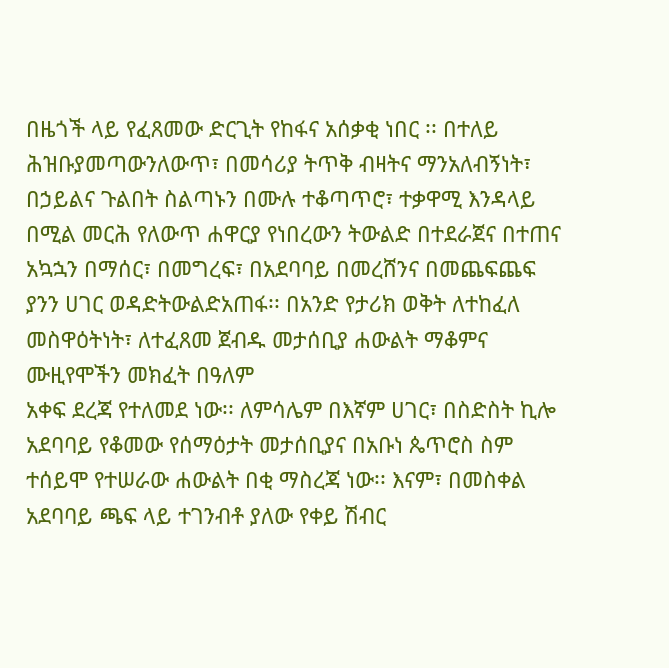በዜጎች ላይ የፈጸመው ድርጊት የከፋና አሰቃቂ ነበር ፡፡ በተለይ ሕዝቡያመጣውንለውጥ፣ በመሳሪያ ትጥቅ ብዛትና ማንአለብኝነት፣ በኃይልና ጉልበት ስልጣኑን በሙሉ ተቆጣጥሮ፣ ተቃዋሚ እንዳላይ በሚል መርሕ የለውጥ ሐዋርያ የነበረውን ትውልድ በተደራጀና በተጠና አኳኋን በማሰር፣ በመግረፍ፣ በአደባባይ በመረሸንና በመጨፍጨፍ ያንን ሀገር ወዳድትውልድአጠፋ፡፡ በአንድ የታሪክ ወቅት ለተከፈለ መስዋዕትነት፣ ለተፈጸመ ጀብዱ መታሰቢያ ሐውልት ማቆምና ሙዚየሞችን መክፈት በዓለም
አቀፍ ደረጃ የተለመደ ነው፡፡ ለምሳሌም በእኛም ሀገር፣ በስድስት ኪሎ አደባባይ የቆመው የሰማዕታት መታሰቢያና በአቡነ ጴጥሮስ ስም ተሰይሞ የተሠራው ሐውልት በቂ ማስረጃ ነው፡፡ እናም፣ በመስቀል አደባባይ ጫፍ ላይ ተገንብቶ ያለው የቀይ ሽብር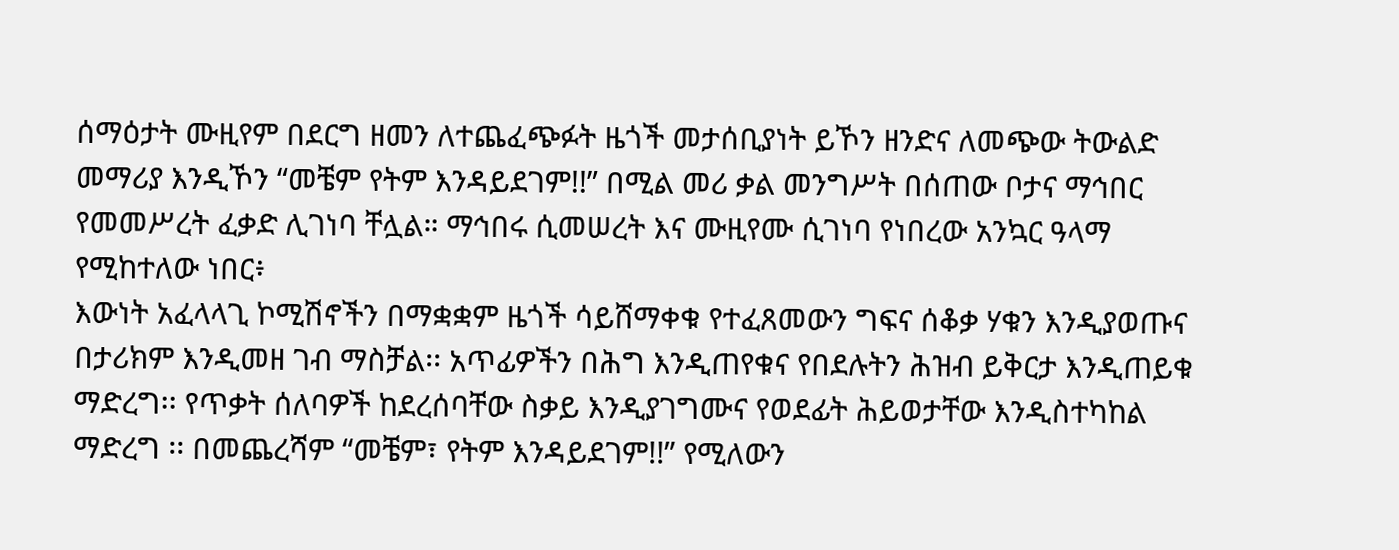ሰማዕታት ሙዚየም በደርግ ዘመን ለተጨፈጭፉት ዜጎች መታሰቢያነት ይኾን ዘንድና ለመጭው ትውልድ መማሪያ እንዲኾን “መቼም የትም እንዳይደገም!!” በሚል መሪ ቃል መንግሥት በሰጠው ቦታና ማኅበር የመመሥረት ፈቃድ ሊገነባ ቸሏል። ማኅበሩ ሲመሠረት እና ሙዚየሙ ሲገነባ የነበረው አንኳር ዓላማ የሚከተለው ነበር፥
እውነት አፈላላጊ ኮሚሽኖችን በማቋቋም ዜጎች ሳይሸማቀቁ የተፈጸመውን ግፍና ሰቆቃ ሃቁን እንዲያወጡና በታሪክም እንዲመዘ ገብ ማስቻል፡፡ አጥፊዎችን በሕግ እንዲጠየቁና የበደሉትን ሕዝብ ይቅርታ እንዲጠይቁ ማድረግ፡፡ የጥቃት ሰለባዎች ከደረሰባቸው ስቃይ እንዲያገግሙና የወደፊት ሕይወታቸው እንዲስተካከል ማድረግ ፡፡ በመጨረሻም “መቼም፣ የትም እንዳይደገም!!” የሚለውን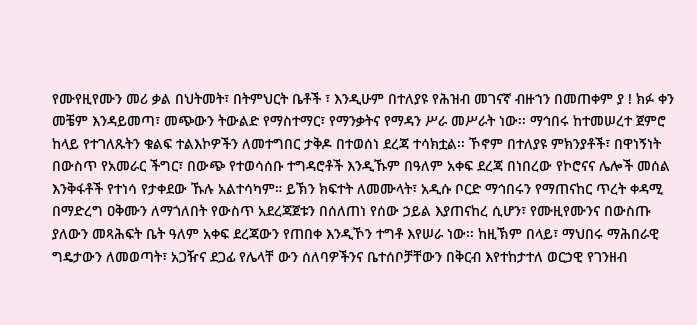የሙየዚየሙን መሪ ቃል በህትመት፣ በትምህርት ቤቶች ፣ እንዲሁም በተለያዩ የሕዝብ መገናኛ ብዙኀን በመጠቀም ያ ! ክፉ ቀን መቼም እንዳይመጣ፣ መጭውን ትውልድ የማስተማር፣ የማንቃትና የማዳን ሥራ መሥራት ነው፡፡ ማኅበሩ ከተመሠረተ ጀምሮ ከላይ የተገለጹትን ቁልፍ ተልእኮዎችን ለመተግበር ታቅዶ በተወሰነ ደረጃ ተሳክቷል፡፡ ኾኖም በተለያዩ ምክንያቶች፣ በዋነኝነት በውስጥ የአመራር ችግር፣ በውጭ የተወሳሰቡ ተግዳሮቶች እንዲኹም በዓለም አቀፍ ደረጃ በነበረው የኮሮናና ሌሎች መሰል እንቅፋቶች የተነሳ የታቀደው ኹሉ አልተሳካም። ይኽን ክፍተት ለመሙላት፣ አዲሱ ቦርድ ማኅበሩን የማጠናከር ጥረት ቀዳሚ በማድረግ ዐቅሙን ለማጎለበት የውስጥ አደረጃጀቱን በሰለጠነ የሰው ኃይል እያጠናከረ ሲሆን፣ የሙዚየሙንና በውስጡ ያለውን መጻሕፍት ቤት ዓለም አቀፍ ደረጃውን የጠበቀ እንዲኾን ተግቶ እየሠራ ነው፡፡ ከዚኽም በላይ፣ ማህበሩ ማሕበራዊ ግዴታውን ለመወጣት፣ አጋዥና ደጋፊ የሌላቸ ውን ሰለባዎችንና ቤተሰቦቻቸውን በቅርብ እየተከታተለ ወርኃዊ የገንዘብ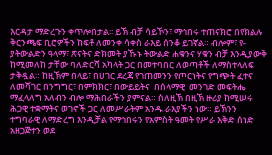እርዳታ ማድረጉን ቀጥሎበታል፡፡ ይኽ ብቻ ሳይኾን፣ ማኅበሩ ተጠናክሮ በየክልሉ ቅርንጫፍ ቢሮዎችን ከፍቶ ለመንቀ ሳቀስ ራእይ ሰንቆ ይገኛል። ብሎም፣ የ-ያትውልድን ዓላማ፣ ጽናትና ድክመት ያኹኑ ትውልድ ሐቁንና ሃቁን ብቻ እንዲያውቅ ከሚመለከ ታቸው ባለድርሻ አካላት ጋር በመተባበር ለወጣቶች ለማስተላለፍ ታቅዷል። ከዚኽም በላይ፣ በሀገር ደረጃ የገጠመንን የጦርነትና የግጭት ፈተና ለመሻገር በንግግር፣ በምክክር፣ በውይይትና  በሰላማዊ  መንገድ መፍትሔ ማፈላለግ አለብን ብሎ ማሕበራችን ያምናል። ስለዚኽ በዚኽ ዙሪያ ከሚሠሩ ሕጋዊ ተቋማትና ወገኖች ጋር ለመሥራትም አንዱ ራእያችን ነው። ይኽንን ተግባራዊ ለማድረግ እንዲቻል የማኅበሩን የአምስት ዓመት የሥራ እቅድ ሰነድ አዘጋጅተን ወደ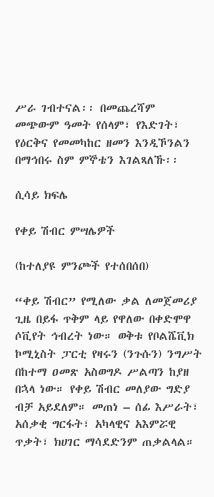ሥራ ገብተናል፡፡ በመጨረሻም መጭውም ዓመት የሰላም፣ የእድገት፣ የዕርቅና የመመካከር ዘመን እንዲኾንልን በማኅበሩ ስም ምኞቴን እገልጻለኹ፡፡

ሲሳይ ክፍሌ

የቀይ ሽብር ምሣሌዎች

(ከተለያዩ ምንጮች የተሰበሰበ)

“ቀይ ሽብር” የሚለው ቃል ለመጀመሪያ ጊዜ በይፋ ጥቅም ላይ የዋለው በቀድሞዋ ሶቪየት ኅብረት ነው። ወቅቱ የቦልሼቪክ ኮሚኒስት ፓርቲ የዛሩን (ንጉሱን) ንግሥት በከተማ ዐመጽ አስወግዶ ሥልጣን ከያዘ በኋላ ነው። የቀይ ሽብር መለያው ግድያ ብቻ አይደለም። መጠነ – ሰፊ እሥራት፣ አሰቃቂ ግርፋት፣ አካላዊና አእምሯዊ ጥቃት፣ ክሀገር ማሳደድንም ጠቃልላል።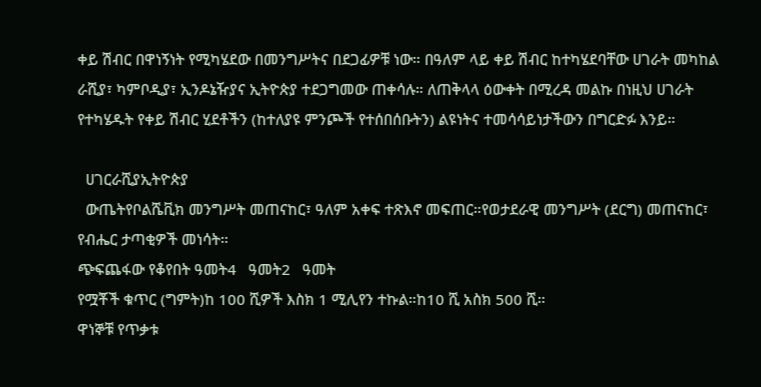ቀይ ሽብር በዋነኝነት የሚካሄደው በመንግሥትና በደጋፊዎቹ ነው። በዓለም ላይ ቀይ ሽብር ከተካሄደባቸው ሀገራት መካከል ራሺያ፣ ካምቦዲያ፣ ኢንዶኔዥያና ኢትዮጵያ ተደጋግመው ጠቀሳሉ። ለጠቅላላ ዕውቀት በሚረዳ መልኩ በነዚህ ሀገራት የተካሄዱት የቀይ ሽብር ሂደቶችን (ከተለያዩ ምንጮች የተሰበሰቡትን) ልዩነትና ተመሳሳይነታችውን በግርድፉ እንይ።

  ሀገርራሺያኢትዮጵያ
  ውጤትየቦልሼቪክ መንግሥት መጠናከር፣ ዓለም አቀፍ ተጽእኖ መፍጠር።የወታደራዊ መንግሥት (ደርግ) መጠናከር፣ የብሔር ታጣቂዎች መነሳት።
ጭፍጨፋው የቆየበት ዓመት4   ዓመት2   ዓመት
የሟቾች ቁጥር (ግምት)ከ 100 ሺዎች እስክ 1 ሚሊየን ተኩል።ከ10 ሺ አስክ 500 ሺ።
ዋነኞቹ የጥቃቱ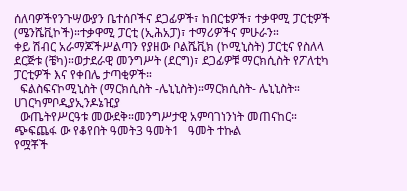ሰለባዎችየንጉሣውያን ቤተሰቦችና ደጋፊዎች፣ ከበርቴዎች፣ ተቃዋሚ ፓርቲዎች (ሜንሼቪኮች)።ተቃዋሚ ፓርቲ (ኢሕአፓ)፣ ተማሪዎችና ምሁራን።
ቀይ ሽብር አራማጆችሥልጣን የያዘው ቦልሼቪክ (ኮሚኒስት) ፓርቲና የስለላ ደርጅቱ (ቼካ)።ወታደራዊ መንግሥት (ደርግ)፣ ደጋፊዎቹ ማርክሲስት የፖለቲካ ፓርቲዎች እና የቀበሌ ታጣቂዎች።
  ፍልስፍናኮሚኒስት (ማርክሲስት -ሌኒኒስት)።ማርክሲስት- ሌኒኒስት።
ሀገርካምቦዲያኢንዶኔዢያ
  ውጤትየሥርዓቱ መውደቅ።መንግሥታዊ አምባገነንነት መጠናከር።
ጭፍጨፋ ው የቆየበት ዓመት3 ዓመት1   ዓመት ተኩል
የሟቾች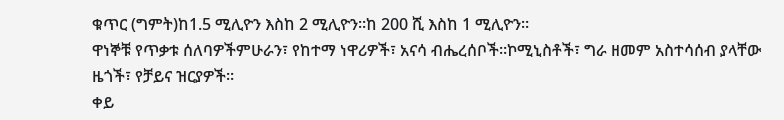ቁጥር (ግምት)ከ1.5 ሚሊዮን እስከ 2 ሚሊዮን።ከ 200 ሺ እስከ 1 ሚሊዮን።
ዋነኞቹ የጥቃቱ ሰለባዎችምሁራን፣ የከተማ ነዋሪዎች፣ አናሳ ብሔረሰቦች።ኮሚኒስቶች፣ ግራ ዘመም አስተሳሰብ ያላቸው ዜጎች፣ የቻይና ዝርያዎች።
ቀይ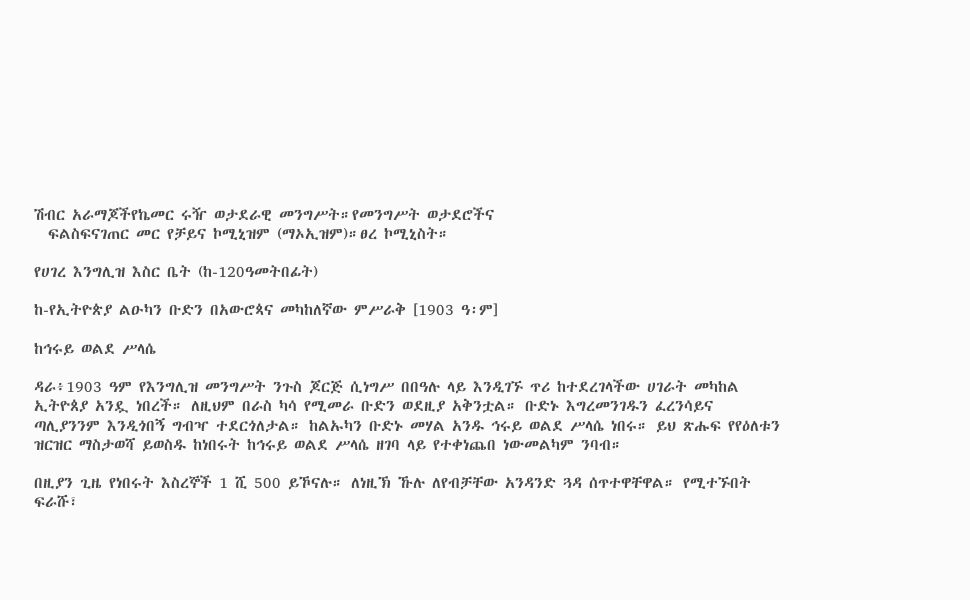ሽብር አራማጆችየኬመር ሩዥ ወታደራዊ መንግሥት።የመንግሥት ወታደሮችና
  ፍልስፍናገጠር መር የቻይና ኮሚኒዝም (ማኦኢዝም)።ፀረ ኮሚኒስት።

የሀገረ እንግሊዝ እስር ቤት (ከ-120ዓመትበፊት)

ከ-የኢትዮጵያ ልዑካን ቡድን በአውሮጳና መካከለኛው ምሥራቅ [1903 ዓ፡ም]

ከኅሩይ ወልደ ሥላሴ

ዳራ፥1903 ዓም የእንግሊዝ መንግሥት ንጉስ ጆርጅ ሲነግሥ በበዓሉ ላይ እንዲገኙ ጥሪ ከተደረገላችው ሀገራት መካከል ኢትዮጰያ አንዷ ነበረች። ለዚህም በራስ ካሳ የሚመራ ቡድን ወደዚያ አቅንቷል። ቡድኑ እግረመንገዱን ፈረንሳይና ጣሊያንንም እንዲጎበኝ ግብዣ ተደርጎለታል። ከልኡካን ቡድኑ መሃል አንዱ ኅሩይ ወልደ ሥላሴ ነበሩ። ይህ ጽሑፍ የየዕለቱን ዝርዝር ማስታወሻ ይወስዱ ከነበሩት ከኅሩይ ወልደ ሥላሴ ዘገባ ላይ የተቀነጨበ ነውመልካም ንባብ።

በዚያን ጊዜ የነበሩት እስረኞች 1 ሺ 500 ይኾናሉ። ለነዚኽ ኹሉ ለየብቻቸው አንዳንድ ጓዳ ሰጥተዋቸዋል። የሚተኙበት ፍራሹ፣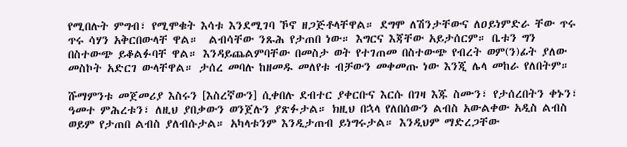የሚበሉት ምግብ፣ የሚሞቁት እሳቱ እንደሚገባ ኾኖ ዘጋጅቶላቸዋል። ደግሞ ለሽንታቸውና ለዐይነምድራ ቸው ጥሩ ጥሩ ሳሃን አቅርበውላቸ ዋል።  ልብሳቸው ንጹሕ የታጠበ ነው። እግርና እጃቸው አይታሰርም። ቤቱን ግን በስተውጭ ይቆልፉባቸ ዋል። እንዳይጨልምባቸው በመስታ ወት የተገጠመ በስተውጭ የብረት ወም(ን)ፊት ያለው መስኮት አድርገ ውላቸዋል። ታሰረ መባሉ ከዘመዱ መለየቱ ብቻውን መቀመጡ ነው እንጂ ሌላ መከራ የለበትም።

ሹማምንቱ መጀመሪያ እስሩን [እስረኛውን] ሲቀበሉ ደብተር ያቀርቡና እርሱ በገዛ እጁ ስሙን፣ የታሰረበትን ቀኑን፣ ዓመተ ምሕረቱን፣ ለዚህ ያበቃውን ወንጀሉን ያጽፉታል። ክዚህ በኋላ የለበሰውን ልብስ አውልቀው አዲስ ልብስ ወይም የታጠበ ልብስ ያለብሱታል። አካላቱንም እንዲታጠብ ይነግሩታል። እንዲህም ማድረጋቸው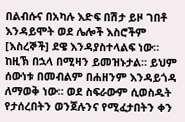በልብሱና በአካሉ እድፍ በሽታ ይዞ ገበቶ እንዳይሞት ወደ ሌሎች እስሮችም [እስረኞች] ደዌ እንዳያስተላልፍ ነው። ከዚኽ በኋላ በሚዛን ይመዝኑታል። ይህም ሰውነቱ በመብልም በሐዘንም እንዳይጎዳ ለማወቅ ነው። ወደ ስፍራውም ሲወስዱት የታሰረበትን ወንጀሉንና የሚፈታበትን ቀን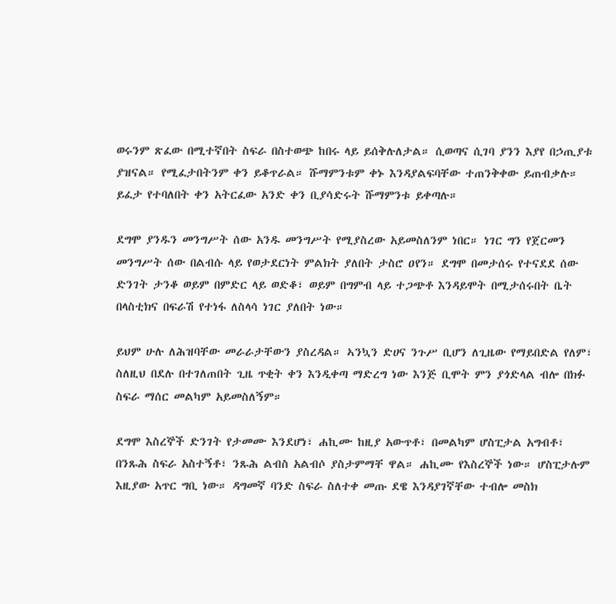ወሩንም ጽፈው በሚተኛበት ስፍራ በስተወጭ ከበሩ ላይ ይሰቅሉለታል። ሲወጣና ሲገባ ያንን እያየ በኃጢያቱ ያዝናል። የሚፈታበትንም ቀን ይቆጥራል። ሹማምንቱም ቀኑ እንዳያልፍባቸው ተጠንቅቀው ይጠብቃሉ። ይፈታ የተባለበት ቀን አትርፈው አንድ ቀን ቢያሳድሩት ሹማምንቱ ይቀጣሉ።

ደግሞ ያንዱን መንግሥት ሰው አንዱ መንግሥት የሚያስረው አይመስለንም ነበር። ነገር ግን የጀርመን መንግሥት ሰው በልብሱ ላይ የወታደርነት ምልክት ያለበት ታስሮ ዐየን። ደግሞ በመታሰሩ የተናደደ ሰው ድንገት ታንቆ ወይም በምድር ላይ ወድቆ፣ ወይም በግምብ ላይ ተጋጭቶ እንዳይሞት በሚታሰሩበት ቤት በላስቲክና በፍራሽ የተነፋ ለስላሳ ነገር ያለበት ነው።

ይህም ሁሉ ለሕዝባቸው መራራታቸውን ያስረዳል። ኣንኳን ድሀና ንጉሥ ቢሆን ለጊዜው የማይበድል የለም፣ ስለዚህ በደሉ በተገለጠበት ጊዜ ጥቂት ቀን እንዲቀጣ ማድረግ ነው እንጅ ቢሞት ምን ያጎድላል ብሎ በክፉ ስፍራ ማሰር መልካም አይመስለኝም።

ደግሞ እስረኞች ድንገት የታመሙ እንደሆነ፣ ሐኪሙ ከዚያ አውጥቶ፣ በመልካም ሆስፒታል አግብቶ፣ በንጹሕ ስፍራ አስተኝቶ፣ ንጹሕ ልብስ አልብሶ ያስታምማቸ ዋል። ሐኪሙ የእስረኞች ነው። ሆስፒታሉም እዚያው አጥር ግቢ ነው። ዳግመኛ ባንድ ስፍራ ስለተቀ መጡ ደዌ እንዳያገኛቸው ተብሎ መስክ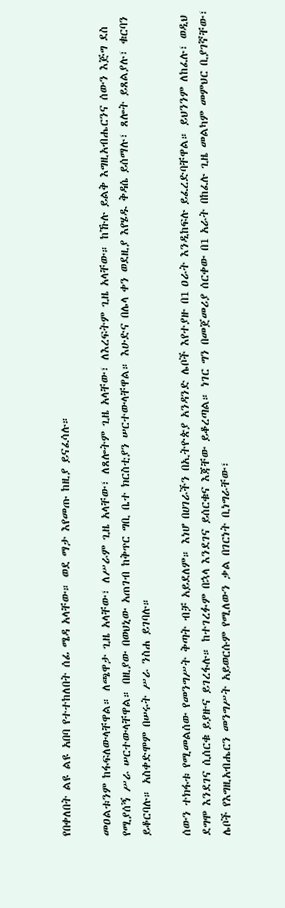የበቀለበት ልዩ ልዩ አበባ የተተከለበት ሰፊ ሜዳ አላቸው። ወደ ማታ እየመጡ ከዚያ ይናፈሳሉ።

መዐልቱንም ከፋፍለውላቸዋል። ለጫዋታ ጊዜ አላቸው፣ ለሥራም ጊዜ አላቸው፣ ለጸሎትም ጊዜ አላቸው፣ ለእረፍትም ጊዜ አላቸው። ከኹሉ ይልቅ እግዚአብሔርንና ሰውን እጅግ ደስ የሚያሰኝ ሥራ ሠርተውላቸዋል። በዚያው በወህኒው አጠገብ ከቅጥር ግቢ ቤተ ክርስቲያን ሠርተውላቸዋል። እሁድና በሌላ ቀን ወደዚያ እየሄዱ ቅዳሴ ይሰማሉ፣ ጸሎት ይጸልያሉ፣ ቁርባን ይቆርባሉ። አስቀድሞም በሠሩት ሥራ ንስሐ ይገባሉ።

ሰውን ተክፋቱ የሚመልሰው የመንግሥት ቅጣት ብቻ አይደለም። እነሆ በሀገራችን በኢትዮጵያ አንዳንድ ሌቦች እየተያዙ በ1 ዐራት እንዲከፍሉ ይፈረድባቸዋል። ይህንንም ለከፈሉ፣ ወዲህ ደግሞ እንደገና ሲሰርቁ ይያዙና ይገረፋሉ። ከተገረፉም በኋላ እንደገና ይሰርቁና እጃቸው ይቆረጣል። ነገር ግን በመጀመሪያ ሰርቀው በ1 አራት በከፈሉ ጊዜ መልካም መምህር ቢያገኛቸው፣ ሌቦች የእግዚአብሔርን መንግሥት አይወርሱም የሚለውን ቃል በገርነት ቢነግራቸው፣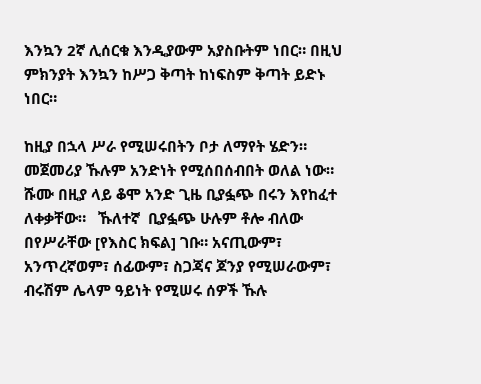እንኳን 2ኛ ሊሰርቁ እንዲያውም አያስቡትም ነበር። በዚህ ምክንያት እንኳን ከሥጋ ቅጣት ከነፍስም ቅጣት ይድኑ ነበር።

ከዚያ በኋላ ሥራ የሚሠሩበትን ቦታ ለማየት ሄድን። መጀመሪያ ኹሉም አንድነት የሚሰበሰብበት ወለል ነው። ሹሙ በዚያ ላይ ቆሞ አንድ ጊዜ ቢያፏጭ በሩን እየከፈተ ለቀቃቸው።   ኹለተኛ  ቢያፏጭ ሁሉም ቶሎ ብለው በየሥራቸው [የእስር ክፍል] ገቡ። አናጢውም፣ አንጥረኛወም፣ ሰፊውም፣ ስጋጃና ጆንያ የሚሠራውም፣ ብሩሽም ሌላም ዓይነት የሚሠሩ ሰዎች ኹሉ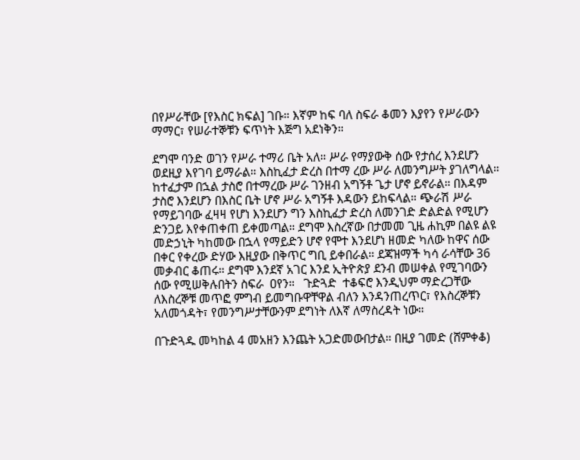በየሥራቸው [የእስር ክፍል] ገቡ። እኛም ከፍ ባለ ስፍራ ቆመን እያየን የሥራውን ማማር፣ የሠራተኞቹን ፍጥነት እጅግ አደነቅን።

ደግሞ ባንድ ወገን የሥራ ተማሪ ቤት አለ። ሥራ የማያውቅ ሰው የታሰረ እንደሆን ወደዚያ እየገባ ይማራል። እስኪፈታ ድረስ በተማ ረው ሥራ ለመንግሥት ያገለግላል። ከተፈታም በኋል ታስሮ በተማረው ሥራ ገንዘብ አግኝቶ ጌታ ሆኖ ይኖራል። በእዳም ታስሮ እንደሆን በእስር ቤት ሆኖ ሥራ አግኝቶ እዳውን ይከፍላል። ጭራሽ ሥራ የማይገባው ፈዛዛ የሆነ እንደሆን ግን እስኪፈታ ድረስ ለመንገድ ድልድል የሚሆን ድንጋይ እየቀጠቀጠ ይቀመጣል። ደግሞ እስረኛው በታመመ ጊዜ ሐኪም በልዩ ልዩ መድኃኒት ካከመው በኋላ የማይድን ሆኖ የሞተ እንደሆነ ዘመድ ካለው ከዋና ሰው በቀር የቀረው ድሃው እዚያው በቅጥር ግቢ ይቀበራል። ደጃዝማች ካሳ ራሳቸው 36 መቃብር ቆጠሩ። ደግሞ እንደኛ አገር እንደ ኢትዮጵያ ደንብ መሠቀል የሚገባውን ሰው የሚሠቅሉበትን ስፍራ  ዐየን።   ጉድጓድ  ተቆፍሮ እንዲህም ማድረጋቸው ለእስረኞቹ መጥፎ ምግብ ይመግቡዋቸዋል ብለን እንዳንጠረጥር፣ የእስረኞቹን አለመጎዳት፣ የመንግሥታቸውንም ደግነት ለእኛ ለማስረዳት ነው።

በጉድጓዱ መካከል 4 መአዘን እንጨት አጋድመውበታል። በዚያ ገመድ (ሸምቀቆ)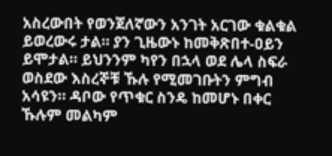አስረውበት የወንጀለኛውን አንገት አርገው ቁልቁል ይወረውሩ ታል። ያን ጊዜውኑ ከመቅጽበተ-ዐይን ይሞታል። ይህንንም ካየን በኋላ ወደ ሌላ ስፍራ ወስደው እስረኞቹ ኹሉ የሚመገቡትን ምግብ አሳዩን። ዳቦው የጥቁር ስንዴ ከመሆኑ በቀር ኹሉም መልካም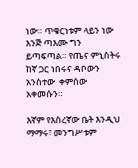ነው። ጥቁርነቱም ላይን ነው እንጅ ጣእሙ ግን ይጣፍጣል። የጤና ምኒስትሩ ከኛ ጋር ነበሩና ዳቦውን አንስተው  ቀምሰው  አቀመሱን።

እኛም የእስረኛው ቤት እንዲህ ማማሩ፣ መንግሥቱም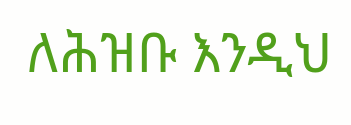ለሕዝቡ እንዲህ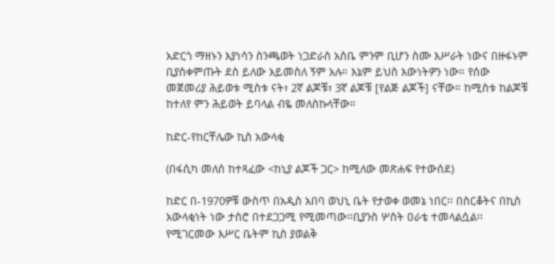አድርጎ ማዘኑን እያነሳን ስንጫወት ነጋድራስ አስቤ ምንም ቢሆን ስሙ እሥራት ነውና በዙፋኑም ቢያስቀምጡት ደስ ይለው አይመስለ ኝም አሉ። እኔም ይህስ እውነትዎን ነው። የሰው መጀመሪያ ሕይወቱ ሚስቱ ናት፣ 2ኛ ልጆቹ፣ 3ኛ ልጆቹ [የልጅ ልጆች] ናቸው። ከሚስቱ ከልጆቹ ከተለየ ምን ሕይወት ይባላል ብዬ መለስኩላቸው።

ከድር-የከርቸሌው ኪስ አውላቂ

(በፋሲካ መለሰ ከተጻፈው <ከኒያ ልጆች ጋር> ከሚለው መጽሐፍ የተውሰደ)

ከድር በ-1970ዎቹ ውስጥ በአዲስ አበባ ወህኒ ቤት የታወቀ ወመኔ ነበር፡፡ በስርቆትና በኪስ አውላቂነት ነው ታስሮ በተደጋጋሚ የሚመጣው፡፡ቢያንስ ሦስት ዐራቴ ተመላልሷል፡፡የሚገርመው እሥር ቤትም ኪስ ያወልቅ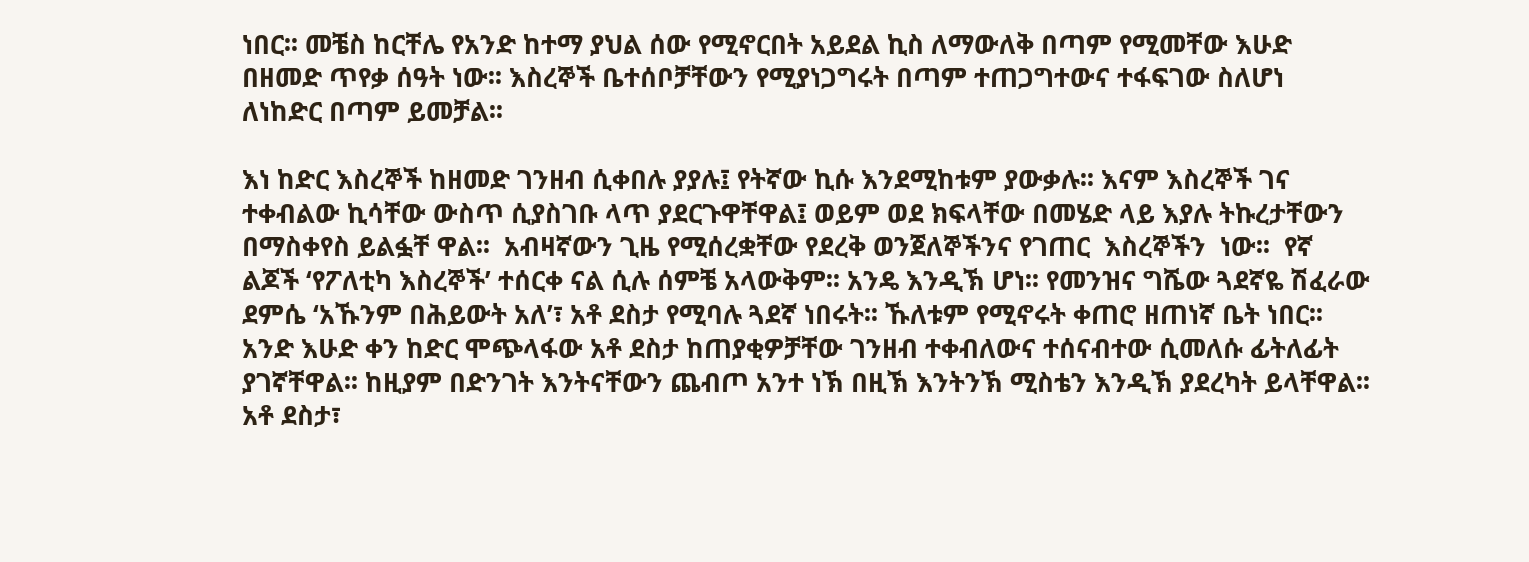ነበር፡፡ መቼስ ከርቸሌ የአንድ ከተማ ያህል ሰው የሚኖርበት አይደል ኪስ ለማውለቅ በጣም የሚመቸው እሁድ በዘመድ ጥየቃ ሰዓት ነው፡፡ እስረኞች ቤተሰቦቻቸውን የሚያነጋግሩት በጣም ተጠጋግተውና ተፋፍገው ስለሆነ ለነከድር በጣም ይመቻል፡፡

እነ ከድር እስረኞች ከዘመድ ገንዘብ ሲቀበሉ ያያሉ፤ የትኛው ኪሱ እንደሚከቱም ያውቃሉ፡፡ እናም እስረኞች ገና ተቀብልው ኪሳቸው ውስጥ ሲያስገቡ ላጥ ያደርጉዋቸዋል፤ ወይም ወደ ክፍላቸው በመሄድ ላይ እያሉ ትኩረታቸውን በማስቀየስ ይልፏቸ ዋል፡፡  አብዛኛውን ጊዜ የሚሰረቋቸው የደረቅ ወንጀለኞችንና የገጠር  እስረኞችን  ነው፡፡  የኛ ልጆች ‘የፖለቲካ እስረኞች’ ተሰርቀ ናል ሲሉ ሰምቼ አላውቅም፡፡ አንዴ እንዲኽ ሆነ፡፡ የመንዝና ግሼው ጓደኛዬ ሽፈራው ደምሴ ‘አኹንም በሕይውት አለ’፣ አቶ ደስታ የሚባሉ ጓደኛ ነበሩት፡፡ ኹለቱም የሚኖሩት ቀጠሮ ዘጠነኛ ቤት ነበር፡፡ አንድ እሁድ ቀን ከድር ሞጭላፋው አቶ ደስታ ከጠያቂዎቻቸው ገንዘብ ተቀብለውና ተሰናብተው ሲመለሱ ፊትለፊት ያገኛቸዋል፡፡ ከዚያም በድንገት እንትናቸውን ጨብጦ አንተ ነኽ በዚኽ እንትንኽ ሚስቴን እንዲኽ ያደረካት ይላቸዋል፡፡ አቶ ደስታ፣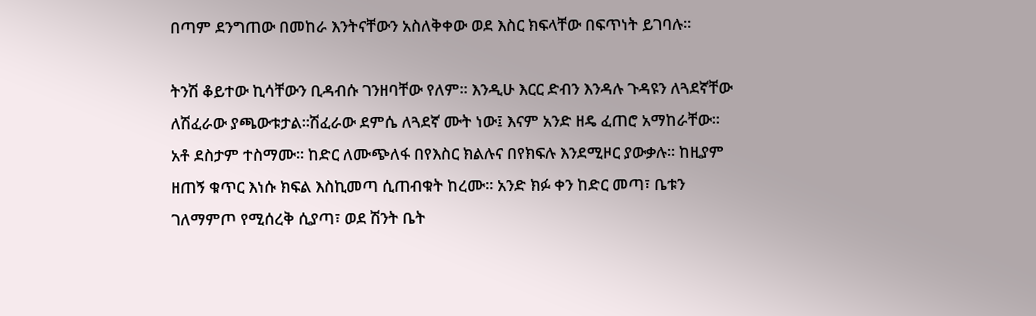በጣም ደንግጠው በመከራ እንትናቸውን አስለቅቀው ወደ እስር ክፍላቸው በፍጥነት ይገባሉ፡፡

ትንሽ ቆይተው ኪሳቸውን ቢዳብሱ ገንዘባቸው የለም፡፡ እንዲሁ እርር ድብን እንዳሉ ጉዳዩን ለጓደኛቸው ለሽፈራው ያጫውቱታል፡፡ሽፈራው ደምሴ ለጓደኛ ሙት ነው፤ እናም አንድ ዘዴ ፈጠሮ አማከራቸው፡፡ አቶ ደስታም ተስማሙ፡፡ ከድር ለሙጭለፋ በየእስር ክልሉና በየክፍሉ እንደሚዞር ያውቃሉ፡፡ ከዚያም ዘጠኝ ቁጥር እነሱ ክፍል እስኪመጣ ሲጠብቁት ከረሙ። አንድ ክፉ ቀን ከድር መጣ፣ ቤቱን ገለማምጦ የሚሰረቅ ሲያጣ፣ ወደ ሽንት ቤት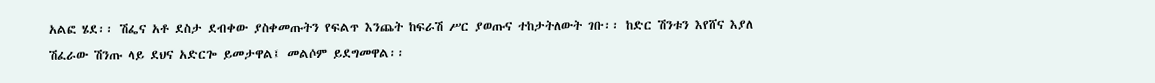አልፎ ሄደ፡፡ ሽፌና አቶ ደስታ ደብቀው ያስቀመጡትን የፍልጥ እንጨት ከፍራሽ ሥር ያወጡና ተከታትለውት ገቡ፡፡ ከድር ሽንቱን እየሸና እያለ ሽፈራው ሽንጡ ላይ ደህና አድርጐ ይመታዋል፤ መልሶም ይደግመዋል፡፡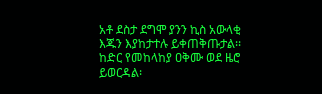አቶ ደስታ ደግሞ ያንን ኪስ አውላቂ እጁን እያከታተሉ ይቀጠቅጡታል፡፡ ከድር የመከላከያ ዐቅሙ ወደ ዜሮ ይወርዳል፡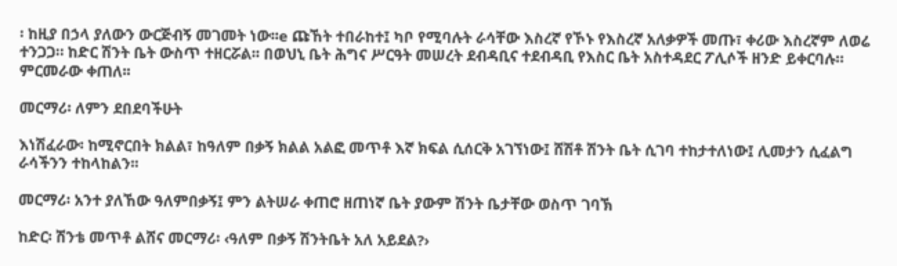፡ ከዚያ በኃላ ያለውን ውርጅብኝ መገመት ነው፡፡e ጩኸት ተበራከተ፤ ካቦ የሚባሉት ራሳቸው እስረኛ የኾኑ የእስረኛ አለቃዎች መጡ፣ ቀሪው እስረኛም ለወሬ ተንጋጋ። ከድር ሽንት ቤት ውስጥ ተዘርሯል፡፡ በወህኒ ቤት ሕግና ሥርዓት መሠረት ደብዳቢና ተደብዳቢ የእስር ቤት አስተዳደር ፖሊሶች ዘንድ ይቀርባሉ። ምርመራው ቀጠለ፡፡

መርማሪ፡ ለምን ደበደባችሁት

እነሽፈራው፡ ከሚኖርበት ክልል፣ ከዓለም በቃኝ ክልል አልፎ መጥቶ እኛ ክፍል ሲሰርቅ አገኘነው፤ ሸሽቶ ሽንት ቤት ሲገባ ተከታተለነው፤ ሊመታን ሲፈልግ ራሳችንን ተከላከልን፡፡

መርማሪ፡ አንተ ያለኸው ዓለምበቃኝ፤ ምን ልትሠራ ቀጠሮ ዘጠነኛ ቤት ያውም ሽንት ቤታቸው ወስጥ ገባኽ

ከድር፡ ሽንቴ መጥቶ ልሸና መርማሪ፡ ‹ዓለም በቃኝ ሽንትቤት አለ አይደል?›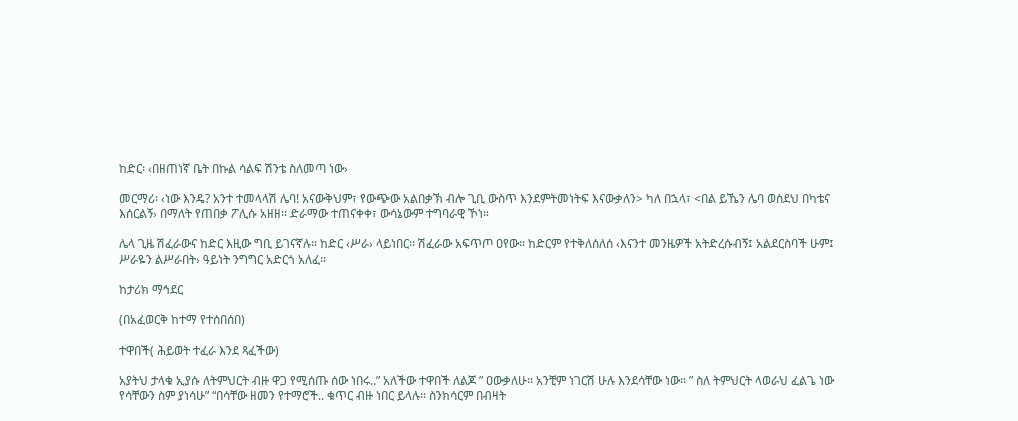ከድር፡ ‹በዘጠነኛ ቤት በኩል ሳልፍ ሽንቴ ስለመጣ ነው›

መርማሪ፡ ‹ነው እንዴ? አንተ ተመላላሽ ሌባ! አናውቅህም፣ የውጭው አልበቃኽ ብሎ ጊቢ ውስጥ እንደምትመነትፍ እናውቃለን> ካለ በኋላ፣ <በል ይኼን ሌባ ወስደህ በካቴና እሰርልኝ› በማለት የጠበቃ ፖሊሱ አዘዘ፡፡ ድራማው ተጠናቀቀ፣ ውሳኔውም ተግባራዊ ኾነ።

ሌላ ጊዜ ሽፈራውና ከድር እዚው ግቢ ይገናኛሉ፡፡ ከድር ‹ሥራ› ላይነበር፡፡ ሽፈራው አፍጥጦ ዐየው፡፡ ከድርም የተቅለሰለሰ ‹እናንተ መንዜዎች አትድረሱብኝ፤ አልደርስባች ሁም፤ ሥራዬን ልሥራበት› ዓይነት ንግግር አድርጎ አለፈ፡፡

ከታሪክ ማኅደር

(በአፈወርቅ ከተማ የተሰበሰበ)

ተዋበች( ሕይወት ተፈራ እንደ ጻፈችው)

አያትህ ታላቁ ኢያሱ ለትምህርት ብዙ ዋጋ የሚሰጡ ሰው ነበሩ..” አለችው ተዋበች ለልጆ ” ዐውቃለሁ፡፡ አንቺም ነገርሽ ሁሉ እንደሳቸው ነው፡፡ ” ስለ ትምህርት ላወራህ ፈልጌ ነው የሳቸውን ስም ያነሳሁ” “በሳቸው ዘመን የተማሮች.. ቁጥር ብዙ ነበር ይላሉ፡፡ ስንክሳርም በብዛት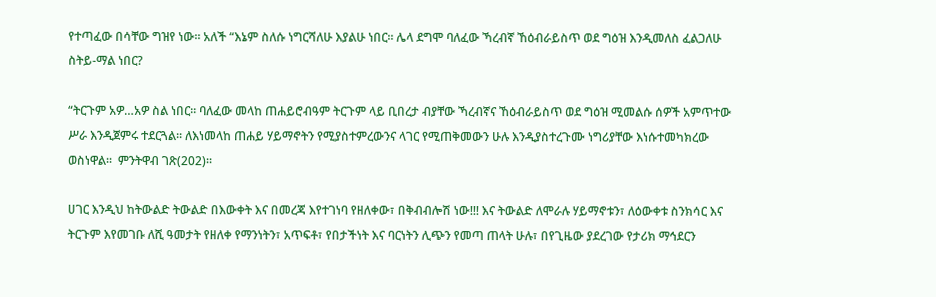የተጣፈው በሳቸው ግዝየ ነው፡፡ አለች “እኔም ስለሱ ነግርሻለሁ እያልሁ ነበር፡፡ ሌላ ደግሞ ባለፈው ኻረብኛ ኸዕብራይስጥ ወደ ግዕዝ እንዲመለስ ፈልጋለሁ ስትይ-ማል ነበር?

“ትርጉም አዎ…አዎ ስል ነበር፡፡ ባለፈው መላከ ጠሐይሮብዓም ትርጉም ላይ ቢበረታ ብያቸው ኻረብኛና ኸዕብራይስጥ ወደ ግዕዝ ሚመልሱ ሰዎች አምጥተው ሥራ እንዲጀምሩ ተደርጓል፡፡ ለእነመላከ ጠሐይ ሃይማኖትን የሚያስተምረውንና ላገር የሚጠቅመውን ሁሉ እንዲያስተረጉሙ ነግሪያቸው እነሱተመካክረው  ወስነዋል፡፡  ምንትዋብ ገጽ(202)።

ሀገር እንዲህ ከትውልድ ትውልድ በእውቀት እና በመረጃ እየተገነባ የዘለቀው፣ በቅብብሎሽ ነው!!! እና ትውልድ ለሞራሉ ሃይማኖቱን፣ ለዕውቀቱ ስንክሳር እና ትርጉም እየመገቡ ለሺ ዓመታት የዘለቀ የማንነትን፣ አጥፍቶ፣ የበታችነት እና ባርነትን ሊጭን የመጣ ጠላት ሁሉ፣ በየጊዜው ያደረገው የታሪክ ማኅደርን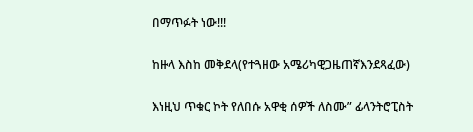በማጥፉት ነው!!!

ከዙላ እስከ መቅደላ(የተጓዘው አሜሪካዊጋዜጠኛእንደጻፈው)

እነዚህ ጥቁር ኮት የለበሱ አዋቂ ሰዎች ለስሙ” ፊላንትሮፒስት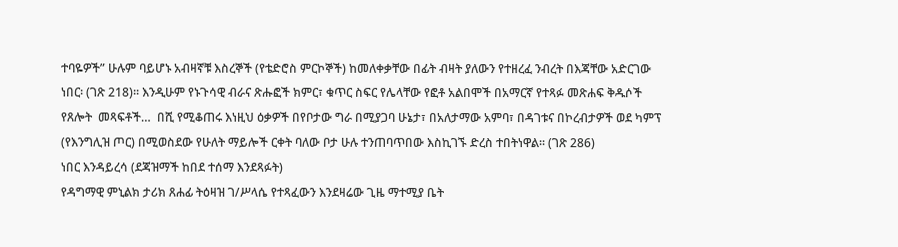ተባዬዎች” ሁሉም ባይሆኑ አብዛኛቹ እስረኞች (የቴድሮስ ምርኮኞች) ከመለቀቃቸው በፊት ብዛት ያለውን የተዘረፈ ንብረት በእጃቸው አድርገው ነበር፡ (ገጽ 218)፡፡ እንዲሁም የኑጉሳዊ ብራና ጽሑፎች ክምር፣ ቁጥር ስፍር የሌላቸው የፎቶ አልበሞች በአማርኛ የተጻፉ መጽሐፍ ቅዱሶች  የጸሎት  መጻፍቶች…  በሺ የሚቆጠሩ እነዚህ ዕቃዎች በየቦታው ግራ በሚያጋባ ሁኔታ፣ በአለታማው አምባ፣ በዳገቱና በኮረብታዎች ወደ ካምፕ (የእንግሊዝ ጦር) በሚወስደው የሁለት ማይሎች ርቀት ባለው ቦታ ሁሉ ተንጠባጥበው እስኪገኙ ድረስ ተበትነዋል፡፡ (ገጽ 286)
ነበር እንዳይረሳ (ደጃዝማች ከበደ ተሰማ እንደጻፉት)
የዳግማዊ ምኒልክ ታሪክ ጸሐፊ ትዕዛዝ ገ/ሥላሴ የተጻፈውን እንደዛሬው ጊዜ ማተሚያ ቤት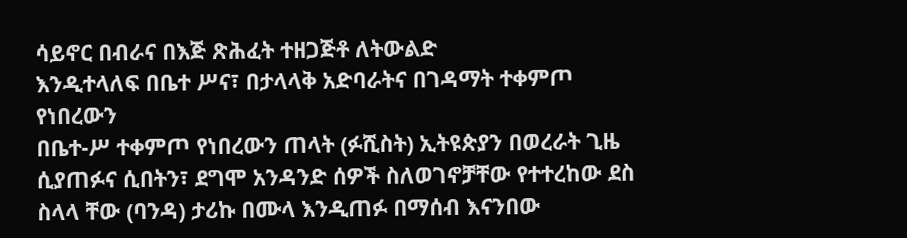ሳይኖር በብራና በእጅ ጽሕፈት ተዘጋጅቶ ለትውልድ
እንዲተላለፍ በቤተ ሥና፣ በታላላቅ አድባራትና በገዳማት ተቀምጦ የነበረውን
በቤተ-ሥ ተቀምጦ የነበረውን ጠላት (ፉሺስት) ኢትዩጵያን በወረራት ጊዜ ሲያጠፉና ሲበትን፣ ደግሞ አንዳንድ ሰዎች ስለወገኖቻቸው የተተረከው ደስ ስላላ ቸው (ባንዳ) ታሪኩ በሙላ እንዲጠፉ በማሰብ እናንበው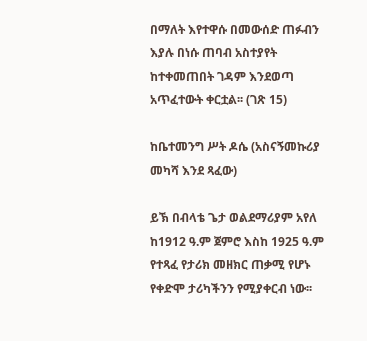በማለት እየተዋሱ በመውሰድ ጠፉብን እያሉ በነሱ ጠባብ አስተያየት ከተቀመጠበት ገዳም እንደወጣ አጥፈተውት ቀርቷል፡፡ (ገጽ 15)

ከቤተመንግ ሥት ዶሴ (አስናኝመኩሪያ መካሻ እንደ ጻፈው)

ይኽ በብላቴ ጌታ ወልደማሪያም አየለ ከ1912 ዓ.ም ጀምሮ እስከ 1925 ዓ.ም የተጻፈ የታሪክ መዘክር ጠቃሚ የሆኑ የቀድሞ ታሪካችንን የሚያቀርብ ነው፡፡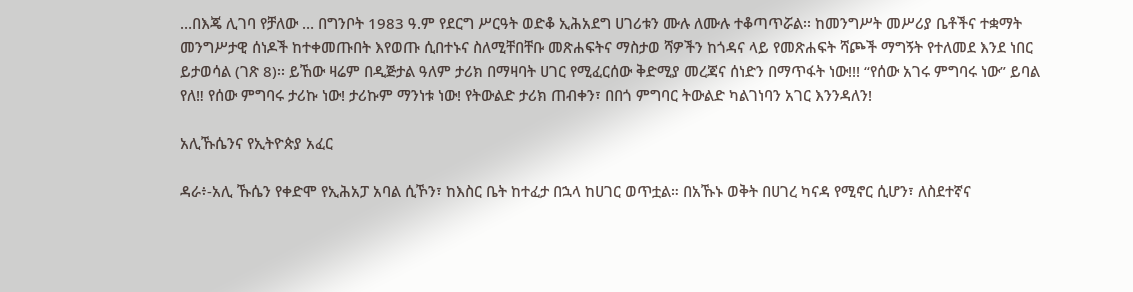…በእጄ ሊገባ የቻለው … በግንቦት 1983 ዓ.ም የደርግ ሥርዓት ወድቆ ኢሕአደግ ሀገሪቱን ሙሉ ለሙሉ ተቆጣጥሯል፡፡ ከመንግሥት መሥሪያ ቤቶችና ተቋማት መንግሥታዊ ሰነዶች ከተቀመጡበት እየወጡ ሲበተኑና ስለሚቸበቸቡ መጽሐፍትና ማስታወ ሻዎችን ከጎዳና ላይ የመጽሐፍት ሻጮች ማግኝት የተለመደ እንደ ነበር ይታወሳል (ገጽ 8)፡፡ ይኸው ዛሬም በዲጅታል ዓለም ታሪክ በማዛባት ሀገር የሚፈርሰው ቅድሚያ መረጃና ሰነድን በማጥፋት ነው!!! “የሰው አገሩ ምግባሩ ነው” ይባል የለ‼ የሰው ምግባሩ ታሪኩ ነው! ታሪኩም ማንነቱ ነው! የትውልድ ታሪክ ጠብቀን፣ በበጎ ምግባር ትውልድ ካልገነባን አገር እንንዳለን!

አሊኹሴንና የኢትዮጵያ አፈር

ዳራ፥-አሊ ኹሴን የቀድሞ የኢሕአፓ አባል ሲኾን፣ ከእስር ቤት ከተፈታ በኋላ ከሀገር ወጥቷል። በአኹኑ ወቅት በሀገረ ካናዳ የሚኖር ሲሆን፣ ለስደተኛና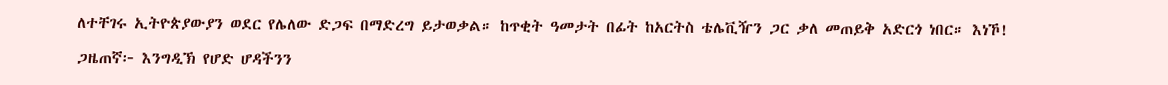ለተቸገሩ ኢትዮጵያውያን ወደር የሌለው ድጋፍ በማድረግ ይታወቃል። ከጥቂት ዓመታት በፊት ከአርትስ ቴሌቪዥን ጋር ቃለ መጠይቅ አድርጎ ነበር። እነኾ!

ጋዜጠኛ፦ እንግዲኽ የሆድ ሆዳችንን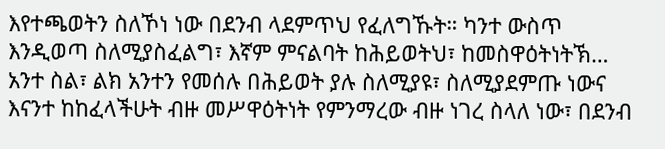እየተጫወትን ስለኾነ ነው በደንብ ላደምጥህ የፈለግኹት። ካንተ ውስጥ እንዲወጣ ስለሚያስፈልግ፣ እኛም ምናልባት ከሕይወትህ፣ ከመስዋዕትነትኽ… አንተ ስል፣ ልክ አንተን የመሰሉ በሕይወት ያሉ ስለሚያዩ፣ ስለሚያደምጡ ነውና እናንተ ከከፈላችሁት ብዙ መሥዋዕትነት የምንማረው ብዙ ነገረ ስላለ ነው፣ በደንብ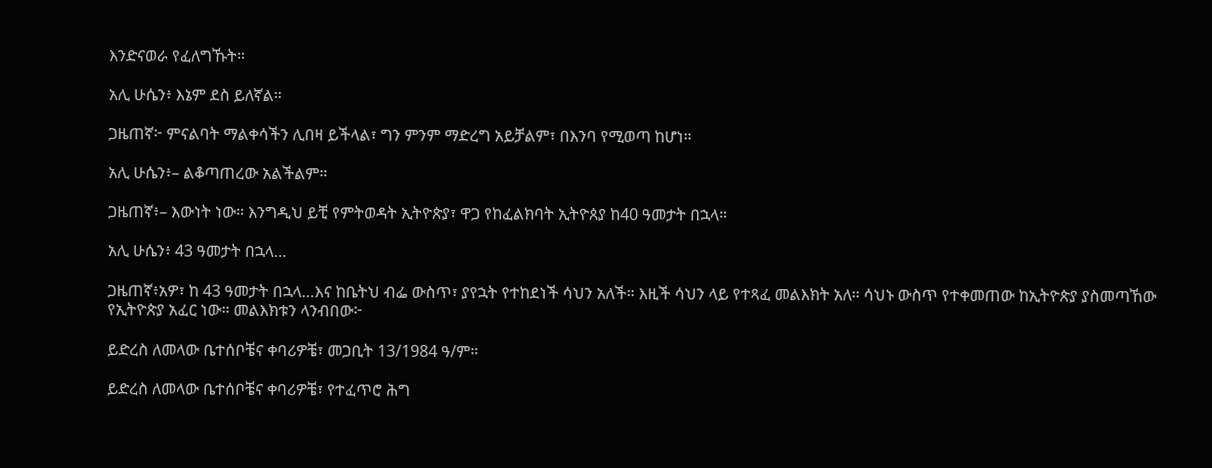እንድናወራ የፈለግኹት።

አሊ ሁሴን፥ እኔም ደስ ይለኛል።

ጋዜጠኛ፦ ምናልባት ማልቀሳችን ሊበዛ ይችላል፣ ግን ምንም ማድረግ አይቻልም፣ በእንባ የሚወጣ ከሆነ።

አሊ ሁሴን፥– ልቆጣጠረው አልችልም።

ጋዜጠኛ፥– እውነት ነው። እንግዲህ ይቺ የምትወዳት ኢትዮጵያ፣ ዋጋ የከፈልክባት ኢትዮጰያ ከ40 ዓመታት በኋላ።

አሊ ሁሴን፥ 43 ዓመታት በኋላ…

ጋዜጠኛ፥አዎ፣ ከ 43 ዓመታት በኋላ…እና ከቤትህ ብፌ ውስጥ፣ ያየኋት የተከደነች ሳህን አለች። እዚች ሳህን ላይ የተጻፈ መልእክት አለ። ሳህኑ ውስጥ የተቀመጠው ከኢትዮጵያ ያስመጣኸው የኢትዮጵያ አፈር ነው። መልእክቱን ላንብበው፦

ይድረስ ለመላው ቤተሰቦቼና ቀባሪዎቼ፣ መጋቢት 13/1984 ዓ/ም።

ይድረስ ለመላው ቤተሰቦቼና ቀባሪዎቼ፣ የተፈጥሮ ሕግ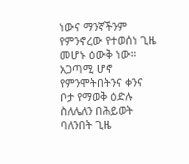ነውና ማንኛችንም የምንኖረው የተወሰነ ጊዜ መሆኑ ዕውቅ ነው። አጋጣሚ ሆኖ የምንሞትበትንና ቀንና ቦታ የማወቅ ዕድሉ ስለሌለን በሕይወት ባለንበት ጊዜ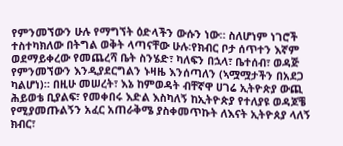የምንመኘውን ሁሉ የማግኘት ዕድላችን ውሱን ነው። ስለሆነም ነገሮች ተስተካክለው በትግል ወቅት ላጣናቸው ሁሉ፡የክብር ቦታ ሰጥተን እኛም ወደማይቀረው የመጨረሻ ቤት ስንሄድ፣ ካለፍን በኋላ፣ ቤተሰብ፣ ወዳጅ የምንመኘውን እንዲያደርግልን ኑዛዜ እንሰጣለን (ኣሟሟታችን በአደጋ ካልሆነ)። በዚሁ መሠረት፣ እኔ ከምወዳት ብቸኛዋ ሀገሬ ኢትዮጵያ ውጪ ሕይወቴ ቢያልፍ፣ የመቀበሩ እድል እስካለኝ ከኢትዮጵያ የተለያዩ ወዳጆቼ የሚያመጡልኝን አፈር አጠራቅሜ ያስቀመጥኩት ለእናት ኢትዮጰያ ላለኝ ክብር፣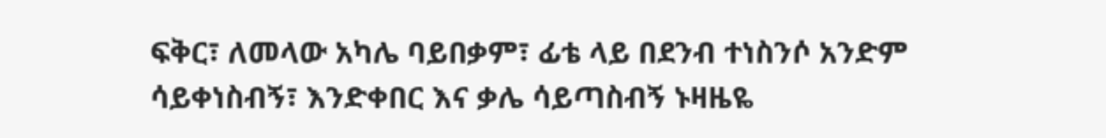ፍቅር፣ ለመላው አካሌ ባይበቃም፣ ፊቴ ላይ በደንብ ተነስንሶ አንድም ሳይቀነስብኝ፣ እንድቀበር እና ቃሌ ሳይጣስብኝ ኑዛዜዬ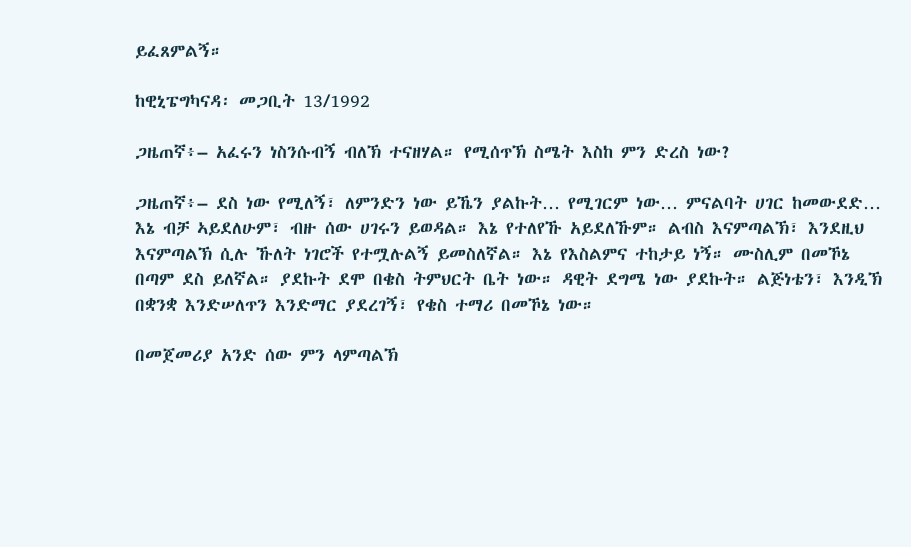ይፈጸምልኝ።

ከዊኒፔግካናዳ፡ መጋቢት 13/1992

ጋዜጠኛ፥– አፈሩን ነስንሱብኝ ብለኽ ተናዘሃል። የሚሰጥኽ ስሜት እስከ ምን ድረስ ነው?

ጋዜጠኛ፥– ደስ ነው የሚለኝ፣ ለምንድን ነው ይኼን ያልኩት… የሚገርም ነው… ምናልባት ሀገር ከመውደድ… እኔ ብቻ ኣይደለሁም፣ ብዙ ሰው ሀገሩን ይወዳል። እኔ የተለየኹ አይደለኹም። ልብስ እናምጣልኽ፣ እንደዚህ እናምጣልኽ ሲሉ ኹለት ነገሮች የተሟሉልኝ ይመስለኛል። እኔ የእስልምና ተከታይ ነኝ። ሙስሊም በመኾኔ በጣም ደስ ይለኛል። ያደኩት ደሞ በቄስ ትምህርት ቤት ነው። ዳዊት ደግሜ ነው ያደኩት። ልጅነቴን፣ እንዲኽ በቋንቋ እንድሠለጥን እንድማር ያደረገኝ፣ የቄስ ተማሪ በመኾኔ ነው።

በመጀመሪያ አንድ ሰው ምን ላምጣልኽ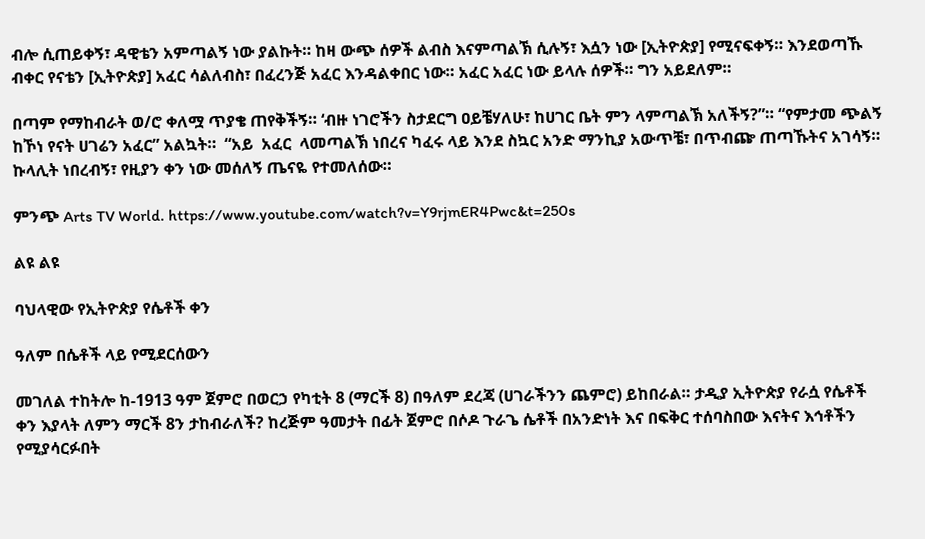ብሎ ሲጠይቀኝ፣ ዳዊቴን አምጣልኝ ነው ያልኩት። ከዛ ውጭ ሰዎች ልብስ እናምጣልኽ ሲሉኝ፣ እሷን ነው [ኢትዮጵያ] የሚናፍቀኝ። እንደወጣኹ ብቀር የናቴን [ኢትዮጵያ] አፈር ሳልለብስ፣ በፈረንጅ አፈር እንዳልቀበር ነው። አፈር አፈር ነው ይላሉ ሰዎች። ግን አይደለም።

በጣም የማከብራት ወ/ሮ ቀለሟ ጥያቄ ጠየቅችኝ። ‘ብዙ ነገሮችን ስታደርግ ዐይቼሃለሁ፣ ከሀገር ቤት ምን ላምጣልኽ አለችኝ?”። “የምታመ ጭልኝ ከኾነ የናት ሀገሬን አፈር” አልኳት።  “አይ  አፈር  ላመጣልኽ ነበረና ካፈሩ ላይ እንደ ስኳር አንድ ማንኪያ አውጥቼ፣ በጥብጬ ጠጣኹትና አገሳኝ። ኩላሊት ነበረብኝ፣ የዚያን ቀን ነው መሰለኝ ጤናዬ የተመለሰው።

ምንጭ Arts TV World. https://www.youtube.com/watch?v=Y9rjmER4Pwc&t=250s

ልዩ ልዩ

ባህላዊው የኢትዮጵያ የሴቶች ቀን

ዓለም በሴቶች ላይ የሚደርሰውን

መገለል ተከትሎ ከ-1913 ዓም ጀምሮ በወርኃ የካቲት 8 (ማርች 8) በዓለም ደረጃ (ሀገራችንን ጨምሮ) ይከበራል። ታዲያ ኢትዮጵያ የራሷ የሴቶች ቀን እያላት ለምን ማርች 8ን ታከብራለች? ከረጅም ዓመታት በፊት ጀምሮ በሶዶ ጉራጌ ሴቶች በአንድነት እና በፍቅር ተሰባስበው እናትና እኅቶችን የሚያሳርፉበት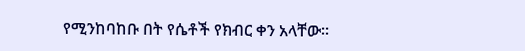የሚንከባከቡ በት የሴቶች የክብር ቀን አላቸው።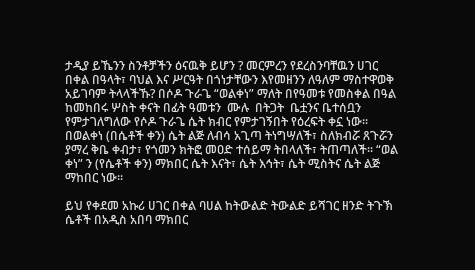ታዲያ ይኼንን ስንቶቻችን ዕናዉቅ ይሆን ? መርምረን የደረስንባቸዉን ሀገር በቀል በዓላት፣ ባህል እና ሥርዓት በጎነታቸውን እየመዘንን ለዓለም ማስተዋወቅ አይገባም ትላላችኹ? በሶዶ ጉራጌ “ወልቀነ” ማለት በየዓመቱ የመስቀል በዓል ከመከበሩ ሦስት ቀናት በፊት ዓመቱን  ሙሉ  በትጋት  ቤቷንና ቤተሰቧን የምታገለግለው የሶዶ ጉራጌ ሴት ክብር የምታገኝበት የዕረፍት ቀኗ ነው። በወልቀነ (በሴቶች ቀን) ሴት ልጅ ለብሳ አጊጣ ትነግሣለች፣ ስለክብሯ ጸጉሯን ያማረ ቅቤ ቀብታ፣ የጎመን ክትፎ መዐድ ተሰይማ ትበላለች፣ ትጠጣለች። “ወል ቀነ” ን (የሴቶች ቀን) ማክበር ሴት እናት፣ ሴት እኅት፣ ሴት ሚስትና ሴት ልጅ ማከበር ነው።

ይህ የቀደመ አኩሪ ሀገር በቀል ባሀል ከትውልድ ትውልድ ይሻገር ዘንድ ትጉኽ ሴቶች በአዲስ አበባ ማክበር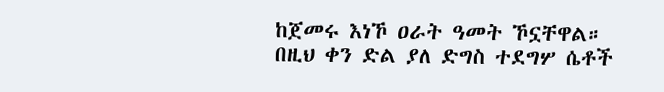ከጀመሩ እነኾ ዐራት ዓመት ኾኗቸዋል። በዚህ ቀን ድል ያለ ድግስ ተደግሦ ሴቶች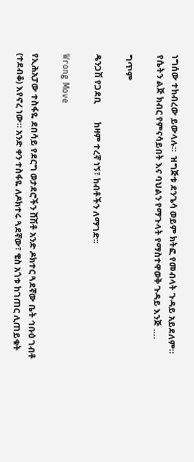ነግሰው ተከብረው ይውላሉ።  ዝግጅቱ ደንጌሳ ወይም ክትፎ የመብላት ጉዳይ አይደለም። የሴትን ልጅ ክብር የምናሳይበት እና ባህልን የማጉላት የማስተዋወቅ ጉዳይ እንጅ ….

ግጥም

ዴንጋሽ የጋደቢ         ከዛም ተረኛ ነኝ፣ ከብቶችን ለማገድ፡፡

Wrong Move

የኢሕአፓው ተስፋዬ ደበሳይ የደርግ ወታደሮችን ሸሽቶ አንድ ዶክተር ጓደኛው ቤት ኅቡዕ ገብቶ (ተደብቆ) እየኖረ ነው። አንድ ቀን ተስፋዬ ለዶክተሩ ጓደኛው፣ ቄስ አጎቱ ከገጠር ሊጠይቁት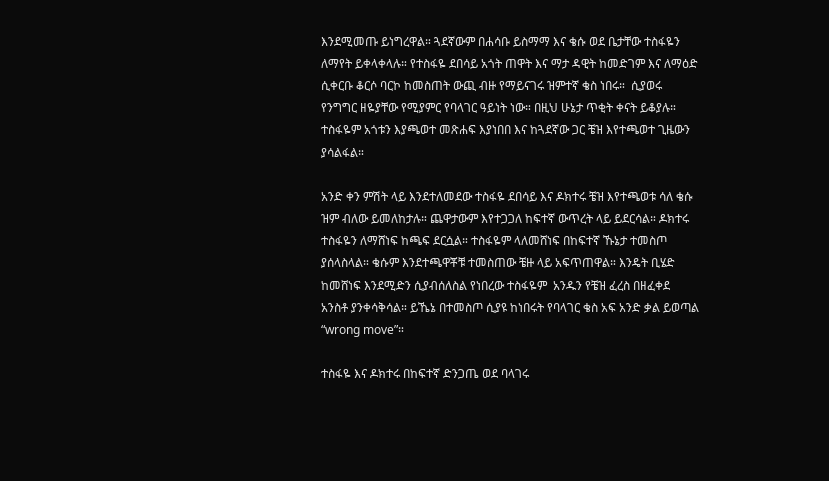እንደሚመጡ ይነግረዋል። ጓደኛውም በሐሳቡ ይስማማ እና ቄሱ ወደ ቤታቸው ተስፋዬን ለማየት ይቀላቀላሉ። የተስፋዬ ደበሳይ አጎት ጠዋት እና ማታ ዳዊት ከመድገም እና ለማዕድ ሲቀርቡ ቆርሶ ባርኮ ከመስጠት ውጪ ብዙ የማይናገሩ ዝምተኛ ቄስ ነበሩ።  ሲያወሩ የንግግር ዘዬያቸው የሚያምር የባላገር ዓይነት ነው። በዚህ ሁኔታ ጥቂት ቀናት ይቆያሉ። ተስፋዬም አጎቱን እያጫወተ መጽሐፍ እያነበበ እና ከጓደኛው ጋር ቼዝ እየተጫወተ ጊዜውን ያሳልፋል።

አንድ ቀን ምሽት ላይ እንደተለመደው ተስፋዬ ደበሳይ እና ዶክተሩ ቼዝ እየተጫወቱ ሳለ ቄሱ ዝም ብለው ይመለከታሉ። ጨዋታውም እየተጋጋለ ከፍተኛ ውጥረት ላይ ይደርሳል። ዶክተሩ ተስፋዬን ለማሸነፍ ከጫፍ ደርሷል። ተስፋዬም ላለመሸነፍ በከፍተኛ ኹኔታ ተመስጦ ያሰላስላል። ቄሱም እንደተጫዋቾቹ ተመስጠው ቼዙ ላይ አፍጥጠዋል። እንዴት ቢሄድ ከመሸነፍ እንደሚድን ሲያብሰለስል የነበረው ተስፋዬም  አንዱን የቼዝ ፈረስ በዘፈቀደ አንስቶ ያንቀሳቅሳል። ይኼኔ በተመስጦ ሲያዩ ከነበሩት የባላገር ቄስ አፍ አንድ ቃል ይወጣል “wrong move”።

ተስፋዬ እና ዶክተሩ በከፍተኛ ድንጋጤ ወደ ባላገሩ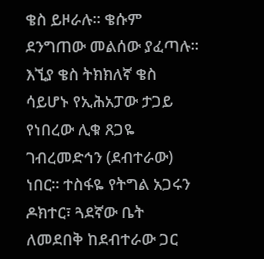ቄስ ይዞራሉ። ቄሱም ደንግጠው መልሰው ያፈጣሉ። እኚያ ቄስ ትክክለኛ ቄስ ሳይሆኑ የኢሕአፓው ታጋይ የነበረው ሊቁ ጸጋዬ ገብረመድኅን (ደብተራው) ነበር። ተስፋዬ የትግል አጋሩን ዶክተር፣ ጓደኛው ቤት ለመደበቅ ከደብተራው ጋር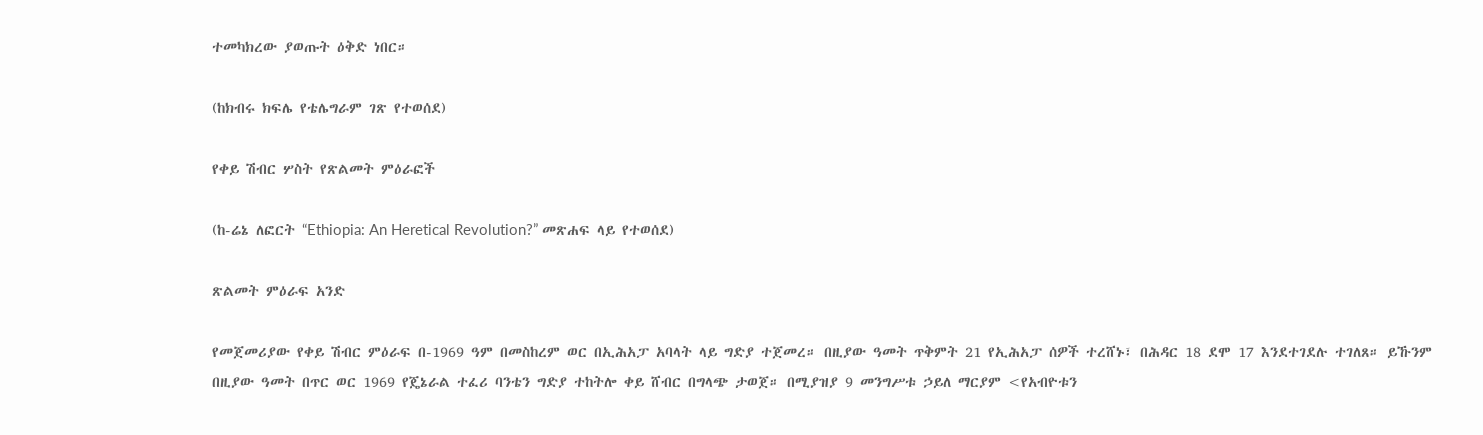ተመካክረው ያወጡት ዕቅድ ነበር።

(ከክብሩ ክፍሌ የቴሌግራም ገጽ የተወሰደ)

የቀይ ሽብር ሦስት የጽልመት ምዕራፎች

(ከ-ሬኔ ለፎርት “Ethiopia: An Heretical Revolution?” መጽሐፍ ላይ የተወሰደ)

ጽልመት ምዕራፍ አንድ

የመጀመሪያው የቀይ ሽብር ምዕራፍ በ-1969 ዓም በመስከረም ወር በኢሕአፓ አባላት ላይ ግድያ ተጀመረ። በዚያው ዓመት ጥቅምት 21 የኢሕአፓ ሰዎች ተረሸኑ፣ በሕዳር 18 ደሞ 17 እንደተገደሉ ተገለጸ። ይኹንም በዚያው ዓመት በጥር ወር 1969 የጄኔራል ተፈሪ ባንቴን ግድያ ተከትሎ ቀይ ሸብር በግላጭ ታወጀ። በሚያዝያ 9 መንግሥቱ ኃይለ ማርያም <የአብዮቱን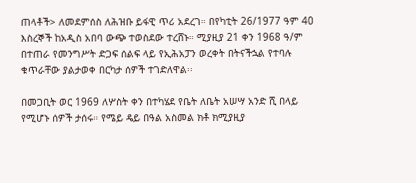ጠላቶች> ለመደምሰስ ለሕዝቡ ይፋዊ ጥሪ አደረገ። በየካቲት 26/1977 ዓም 40 እስረኞች ከአዲስ አበባ ውጭ ተወስደው ተረሸኑ። ሚያዚያ 21 ቀን 1968 ዓ/ም በተጠራ የመንግሥት ድጋፍ ሰልፍ ላይ የኢሕአፓን ወረቀት በትናችኋል የተባሉ ቁጥራቸው ያልታወቀ በርካታ ሰዎች ተገድለዋል፡፡

በመጋቢት ወር 1969 ለሦስት ቀን በተካሄደ የቤት ለቤት አሠሣ አንድ ሺ በላይ የሚሆኑ ሰዎች ታሰሩ። የሜይ ዴይ በዓል አስመል ክቶ ክሚያዚያ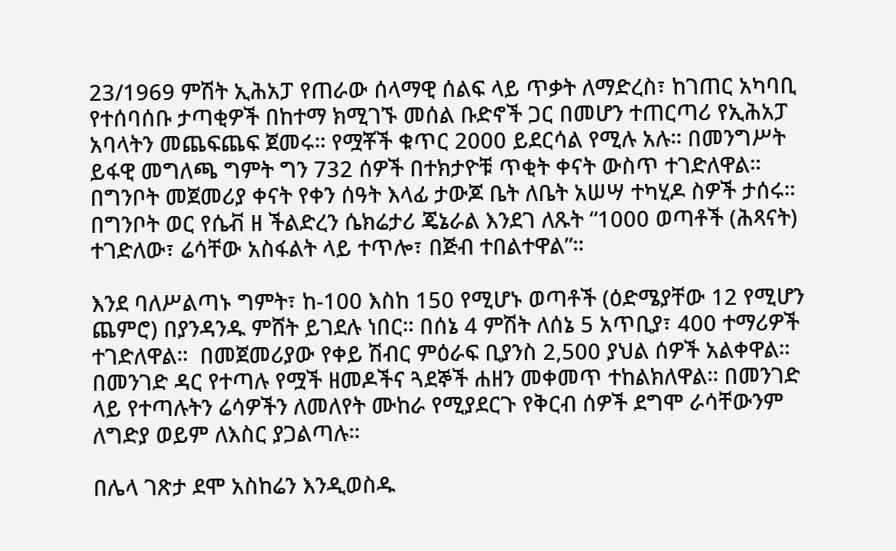23/1969 ምሽት ኢሕአፓ የጠራው ሰላማዊ ሰልፍ ላይ ጥቃት ለማድረስ፣ ከገጠር አካባቢ የተሰባሰቡ ታጣቂዎች በከተማ ክሚገኙ መሰል ቡድኖች ጋር በመሆን ተጠርጣሪ የኢሕአፓ አባላትን መጨፍጨፍ ጀመሩ። የሟቾች ቁጥር 2000 ይደርሳል የሚሉ አሉ። በመንግሥት ይፋዊ መግለጫ ግምት ግን 732 ሰዎች በተክታዮቹ ጥቂት ቀናት ውስጥ ተገድለዋል። በግንቦት መጀመሪያ ቀናት የቀን ሰዓት እላፊ ታውጆ ቤት ለቤት አሠሣ ተካሂዶ ስዎች ታሰሩ። በግንቦት ወር የሴቭ ዘ ችልድረን ሴክሬታሪ ጄኔራል እንደገ ለጹት “1000 ወጣቶች (ሕጻናት) ተገድለው፣ ሬሳቸው አስፋልት ላይ ተጥሎ፣ በጅብ ተበልተዋል”።

እንደ ባለሥልጣኑ ግምት፣ ከ-100 እስከ 150 የሚሆኑ ወጣቶች (ዕድሜያቸው 12 የሚሆን ጨምሮ) በያንዳንዱ ምሸት ይገደሉ ነበር። በሰኔ 4 ምሽት ለሰኔ 5 አጥቢያ፣ 400 ተማሪዎች ተገድለዋል።  በመጀመሪያው የቀይ ሽብር ምዕራፍ ቢያንስ 2,500 ያህል ሰዎች አልቀዋል። በመንገድ ዳር የተጣሉ የሟች ዘመዶችና ጓደኞች ሐዘን መቀመጥ ተከልክለዋል። በመንገድ ላይ የተጣሉትን ሬሳዎችን ለመለየት ሙከራ የሚያደርጉ የቅርብ ሰዎች ደግሞ ራሳቸውንም ለግድያ ወይም ለእስር ያጋልጣሉ።

በሌላ ገጽታ ደሞ አስከሬን እንዲወስዱ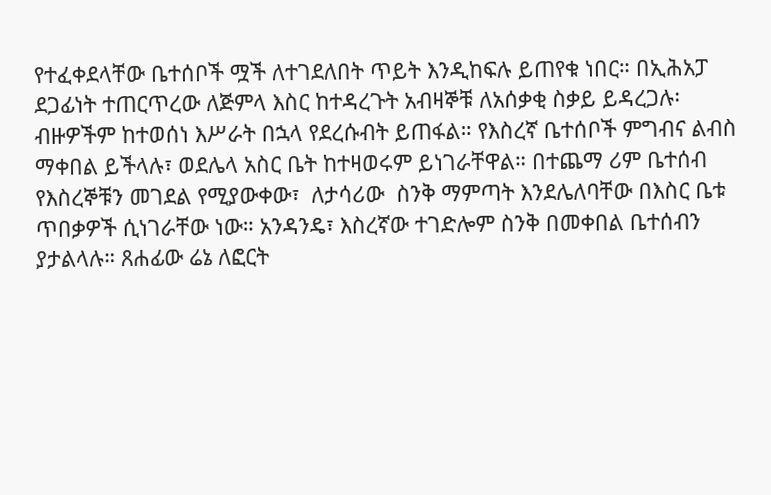የተፈቀደላቸው ቤተሰቦች ሟች ለተገደለበት ጥይት እንዲከፍሉ ይጠየቁ ነበር። በኢሕአፓ ደጋፊነት ተጠርጥረው ለጅምላ እስር ከተዳረጉት አብዛኞቹ ለአሰቃቂ ስቃይ ይዳረጋሉ፡ ብዙዎችም ከተወሰነ እሥራት በኋላ የደረሱብት ይጠፋል። የእስረኛ ቤተሰቦች ምግብና ልብስ ማቀበል ይችላሉ፣ ወደሌላ አስር ቤት ከተዛወሩም ይነገራቸዋል። በተጨማ ሪም ቤተሰብ የእስረኞቹን መገደል የሚያውቀው፣  ለታሳሪው  ስንቅ ማምጣት እንደሌለባቸው በእስር ቤቱ ጥበቃዎች ሲነገራቸው ነው። አንዳንዴ፣ እስረኛው ተገድሎም ስንቅ በመቀበል ቤተሰብን ያታልላሉ። ጸሐፊው ሬኔ ለፎርት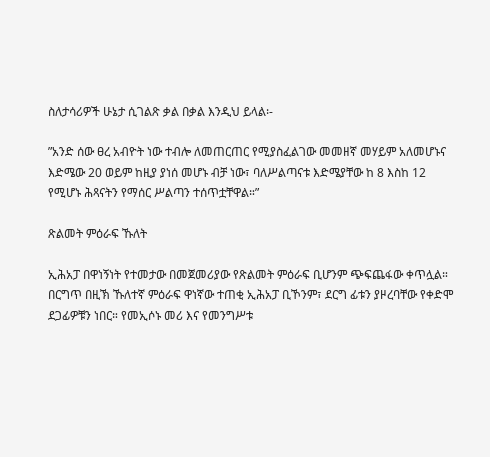ስለታሳሪዎች ሁኔታ ሲገልጽ ቃል በቃል እንዲህ ይላል፡-

”አንድ ሰው ፀረ አብዮት ነው ተብሎ ለመጠርጠር የሚያስፈልገው መመዘኛ መሃይም አለመሆኑና እድሜው 20 ወይም ከዚያ ያነሰ መሆኑ ብቻ ነው፣ ባለሥልጣናቱ እድሜያቸው ከ 8 እስከ 12 የሚሆኑ ሕጻናትን የማሰር ሥልጣን ተሰጥቷቸዋል።”

ጽልመት ምዕራፍ ኹለት

ኢሕአፓ በዋነኝነት የተመታው በመጀመሪያው የጽልመት ምዕራፍ ቢሆንም ጭፍጨፋው ቀጥሏል። በርግጥ በዚኽ ኹለተኛ ምዕራፍ ዋነኛው ተጠቂ ኢሕአፓ ቢኾንም፣ ደርግ ፊቱን ያዞረባቸው የቀድሞ ደጋፊዎቹን ነበር። የመኢሶኑ መሪ እና የመንግሥቱ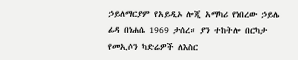ኃይለማርያም የአይዲኦ ሎጂ አማካሪ የነበረው ኃይሌ ፊዳ በነሐሴ 1969 ታሰረ። ያን ተከትሎ በርካታ የመኢሶን ካድሬዎች ለእስር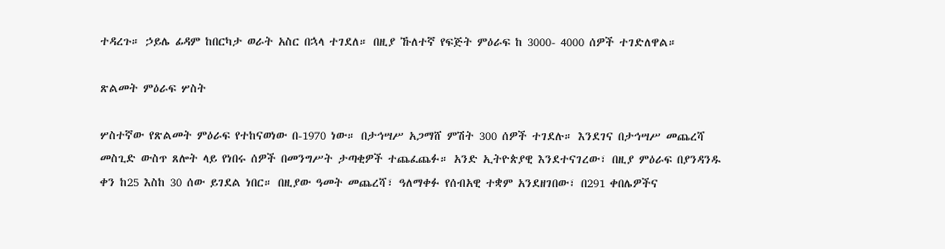ተዳረጉ። ኃይሌ ፊዳም ከበርካታ ወራት አስር በኋላ ተገደለ። በዚያ ኹለተኛ የፍጅት ምዕራፍ ከ 3000- 4000 ሰዎች ተገድለዋል።

ጽልመት ምዕራፍ ሦስት

ሦስተኛው የጽልመት ምዕራፍ የተከናወነው በ-1970 ነው። በታኅሣሥ አጋማሸ ምሽት 300 ሰዎች ተገደሉ። እንደገና በታኅሣሥ መጨረሻ መስጊድ ውስጥ ጸሎት ላይ የነበሩ ሰዎች በመንግሥት ታጣቂዎች ተጨፈጨፉ። አንድ ኢትዮጵያዊ እንደተናገረው፣ በዚያ ምዕራፍ በያንዳንዱ ቀን ከ25 እስከ 30 ሰው ይገደል ነበር። በዚያው ዓመት መጨረሻ፣ ዓለማቀፉ የሰብአዊ ተቋም አንደዘገበው፣ በ291 ቀበሌዎችና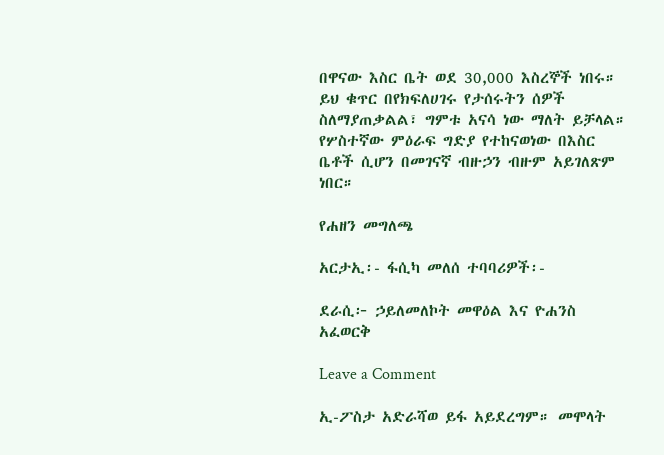በዋናው እስር ቤት ወደ 30,000 እስረኞች ነበሩ። ይህ ቁጥር በየክፍለሀገሩ የታሰሩትን ሰዎች ስለማያጠቃልል፣ ግምቱ አናሳ ነው ማለት ይቻላል። የሦስተኛው ምዕራፍ ግድያ የተከናወነው በእስር ቤቶች ሲሆን በመገናኛ ብዙኃን ብዙም አይገለጽም ነበር።

የሐዘን መግለጫ

አርታኢ፡- ፋሲካ መለሰ ተባባሪዎች፡-

ደራሲ፦ ኃይለመለኮት መዋዕል እና ዮሐንስ አፈወርቅ

Leave a Comment

ኢ-ፖስታ አድራሻወ ይፋ አይደረግም። መሞላት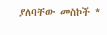ያለባቸው መስኮች *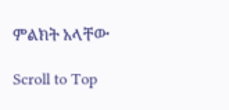ምልክት አላቸው

Scroll to Top